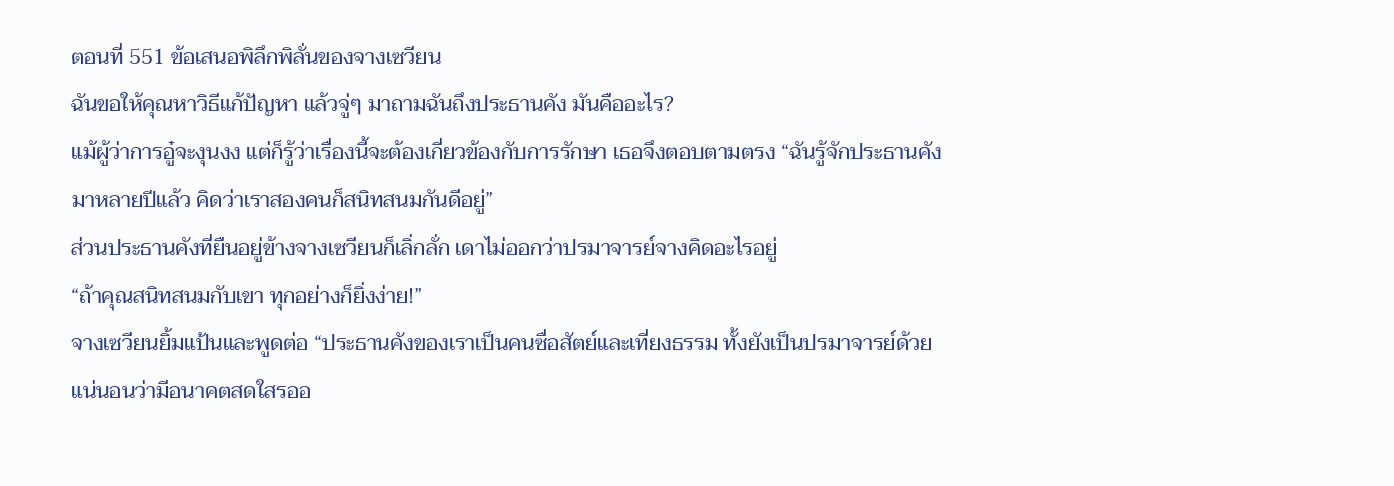ตอนที่ 551 ข้อเสนอพิลึกพิลั่นของจางเซวียน
ฉันขอให้คุณหาวิธีแก้ปัญหา แล้วจู่ๆ มาถามฉันถึงประธานคัง มันคืออะไร?
แม้ผู้ว่าการอู๋จะงุนงง แต่ก็รู้ว่าเรื่องนี้จะต้องเกี่ยวข้องกับการรักษา เธอจึงตอบตามตรง “ฉันรู้จักประธานคังมาหลายปีแล้ว คิดว่าเราสองคนก็สนิทสนมกันดีอยู่”
ส่วนประธานคังที่ยืนอยู่ข้างจางเซวียนก็เลิ่กลั่ก เดาไม่ออกว่าปรมาจารย์จางคิดอะไรอยู่
“ถ้าคุณสนิทสนมกับเขา ทุกอย่างก็ยิ่งง่าย!”
จางเซวียนยิ้มแป้นและพูดต่อ “ประธานคังของเราเป็นคนซื่อสัตย์และเที่ยงธรรม ทั้งยังเป็นปรมาจารย์ด้วย แน่นอนว่ามีอนาคตสดใสรออ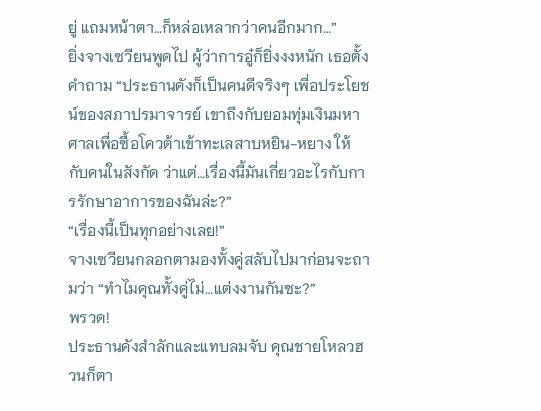ยู่ แถมหน้าตา…ก็หล่อเหลากว่าคนอีกมาก…”
ยิ่งจางเซวียนพูดไป ผู้ว่าการอู๋ก็ยิ่งงงหนัก เธอตั้งคำถาม “ประธานคังก็เป็นคนดีจริงๆ เพื่อประโยชน์ของสภาปรมาจารย์ เขาถึงกับยอมทุ่มเงินมหาศาลเพื่อซื้อโควต้าเข้าทะเลสาบหยิน-หยาง ให้กับคนในสังกัด ว่าแต่…เรื่องนี้มันเกี่ยวอะไรกับการรักษาอาการของฉันล่ะ?”
“เรื่องนี้เป็นทุกอย่างเลย!”
จางเซวียนกลอกตามองทั้งคู่สลับไปมาก่อนจะถามว่า “ทำไมคุณทั้งคู่ไม่…แต่งงานกันซะ?”
พรวด!
ประธานคังสำลักและแทบลมจับ คุณชายโหลวฮวนก็ตา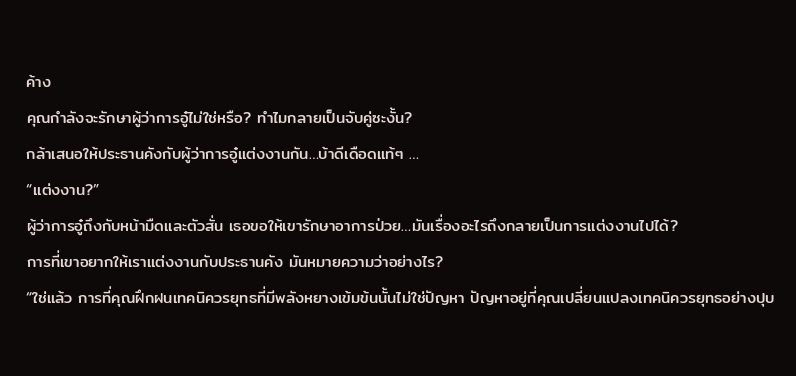ค้าง
คุณกำลังจะรักษาผู้ว่าการอู๋ไม่ใช่หรือ? ทำไมกลายเป็นจับคู่ซะงั้น?
กล้าเสนอให้ประธานคังกับผู้ว่าการอู๋แต่งงานกัน…บ้าดีเดือดแท้ๆ …
“แต่งงาน?”
ผู้ว่าการอู๋ถึงกับหน้ามืดและตัวสั่น เธอขอให้เขารักษาอาการป่วย…มันเรื่องอะไรถึงกลายเป็นการแต่งงานไปได้?
การที่เขาอยากให้เราแต่งงานกับประธานคัง มันหมายความว่าอย่างไร?
“ใช่แล้ว การที่คุณฝึกฝนเทคนิควรยุทธที่มีพลังหยางเข้มข้นนั้นไม่ใช่ปัญหา ปัญหาอยู่ที่คุณเปลี่ยนแปลงเทคนิควรยุทธอย่างปุบ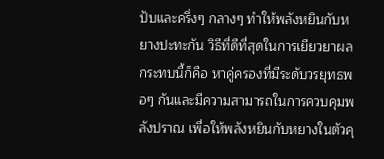ปับและครึ่งๆ กลางๆ ทำให้พลังหยินกับหยางปะทะกัน วิธีที่ดีที่สุดในการเยียวยาผลกระทบนี้ก็คือ หาคู่ครองที่มีระดับวรยุทธพอๆ กันและมีความสามารถในการควบคุมพลังปราณ เพื่อให้พลังหยินกับหยางในตัวคุ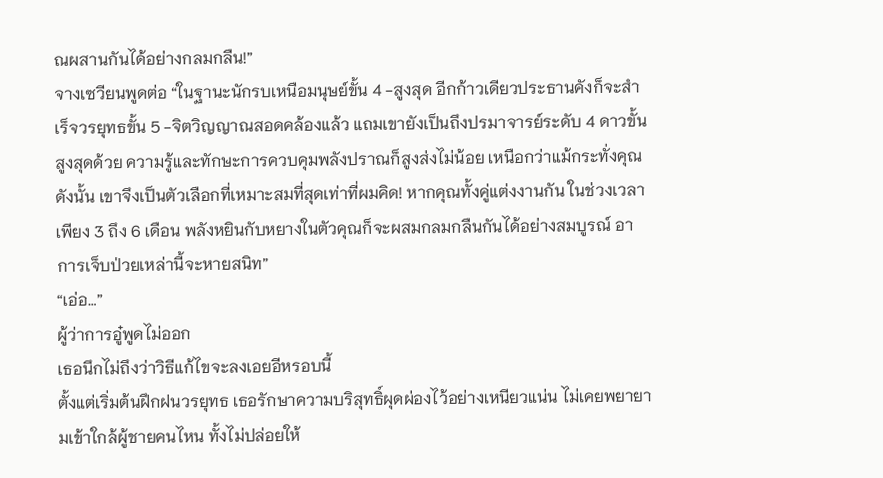ณผสานกันได้อย่างกลมกลืน!”
จางเซวียนพูดต่อ “ในฐานะนักรบเหนือมนุษย์ขั้น 4 -สูงสุด อีกก้าวเดียวประธานคังก็จะสำเร็จวรยุทธขั้น 5 -จิตวิญญาณสอดคล้องแล้ว แถมเขายังเป็นถึงปรมาจารย์ระดับ 4 ดาวขั้นสูงสุดด้วย ความรู้และทักษะการควบคุมพลังปราณก็สูงส่งไม่น้อย เหนือกว่าแม้กระทั่งคุณ ดังนั้น เขาจึงเป็นตัวเลือกที่เหมาะสมที่สุดเท่าที่ผมคิด! หากคุณทั้งคู่แต่งงานกัน ในช่วงเวลาเพียง 3 ถึง 6 เดือน พลังหยินกับหยางในตัวคุณก็จะผสมกลมกลืนกันได้อย่างสมบูรณ์ อาการเจ็บป่วยเหล่านี้จะหายสนิท”
“เอ่อ…”
ผู้ว่าการอู๋พูดไม่ออก
เธอนึกไม่ถึงว่าวิธีแก้ไขจะลงเอยอีหรอบนี้
ตั้งแต่เริ่มต้นฝึกฝนวรยุทธ เธอรักษาความบริสุทธิ์ผุดผ่องไว้อย่างเหนียวแน่น ไม่เคยพยายามเข้าใกล้ผู้ชายคนไหน ทั้งไม่ปล่อยให้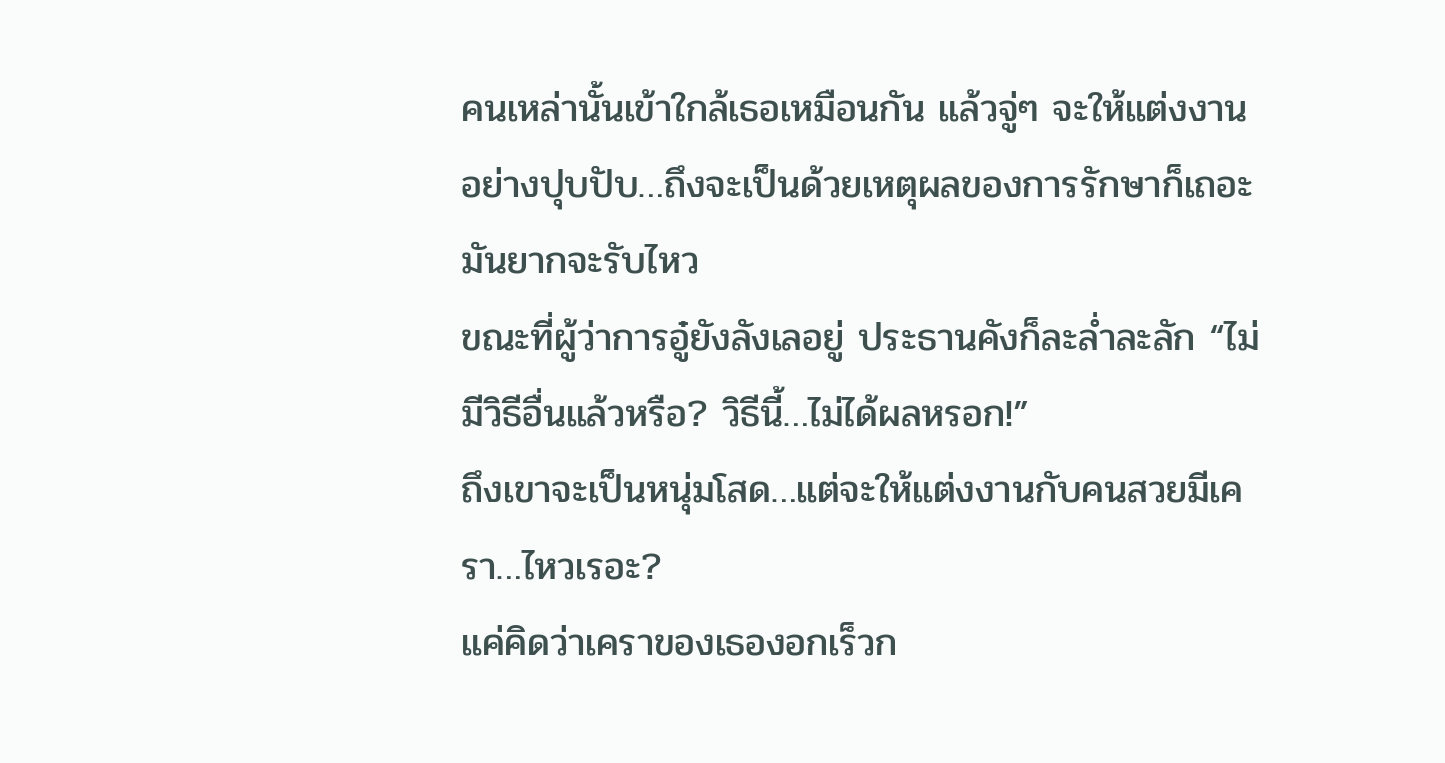คนเหล่านั้นเข้าใกล้เธอเหมือนกัน แล้วจู่ๆ จะให้แต่งงานอย่างปุบปับ…ถึงจะเป็นด้วยเหตุผลของการรักษาก็เถอะ มันยากจะรับไหว
ขณะที่ผู้ว่าการอู๋ยังลังเลอยู่ ประธานคังก็ละล่ำละลัก “ไม่มีวิธีอื่นแล้วหรือ? วิธีนี้…ไม่ได้ผลหรอก!”
ถึงเขาจะเป็นหนุ่มโสด…แต่จะให้แต่งงานกับคนสวยมีเครา…ไหวเรอะ?
แค่คิดว่าเคราของเธองอกเร็วก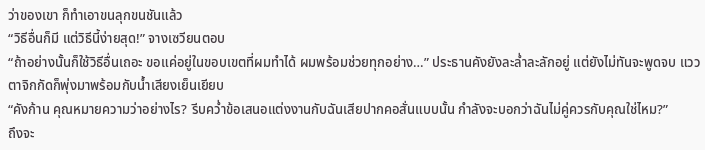ว่าของเขา ก็ทำเอาขนลุกขนชันแล้ว
“วิธีอื่นก็มี แต่วิธีนี้ง่ายสุด!” จางเซวียนตอบ
“ถ้าอย่างนั้นก็ใช้วิธีอื่นเถอะ ขอแค่อยู่ในขอบเขตที่ผมทำได้ ผมพร้อมช่วยทุกอย่าง…” ประธานคังยังละล่ำละลักอยู่ แต่ยังไม่ทันจะพูดจบ แววตาจิกกัดก็พุ่งมาพร้อมกับน้ำเสียงเย็นเยียบ
“คังก้าน คุณหมายความว่าอย่างไร? รีบคว่ำข้อเสนอแต่งงานกับฉันเสียปากคอสั่นแบบนั้น กำลังจะบอกว่าฉันไม่คู่ควรกับคุณใช่ไหม?”
ถึงจะ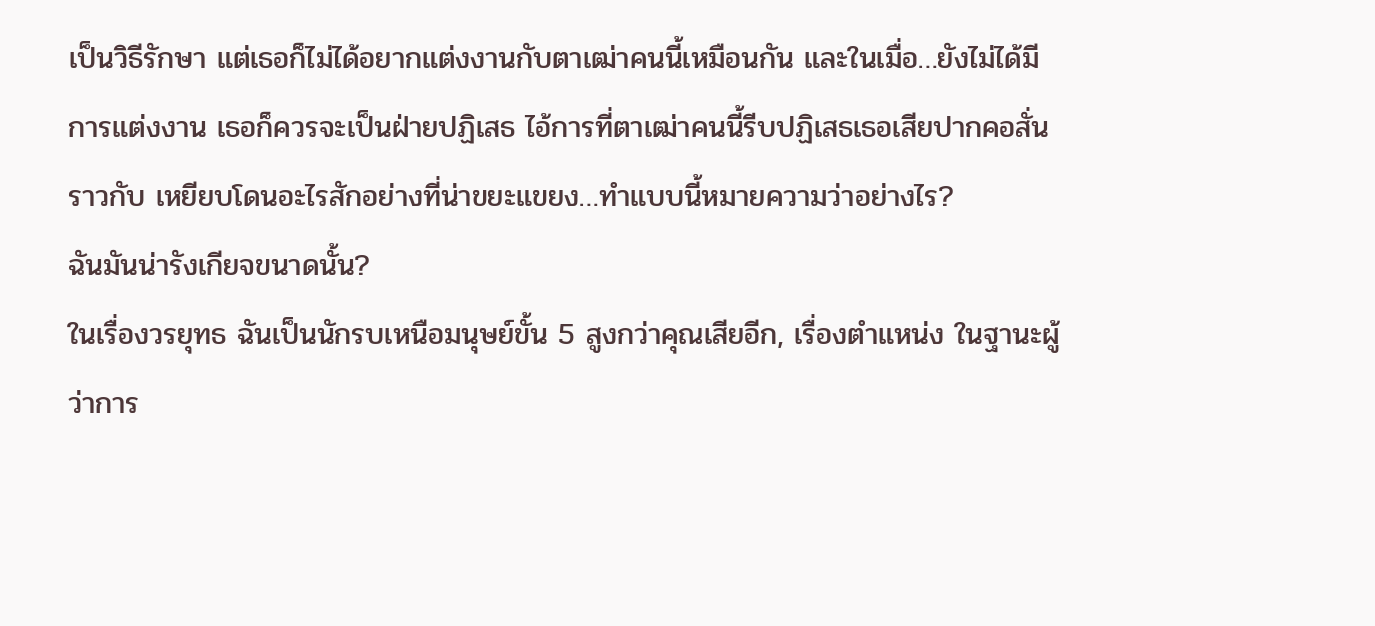เป็นวิธีรักษา แต่เธอก็ไม่ได้อยากแต่งงานกับตาเฒ่าคนนี้เหมือนกัน และในเมื่อ…ยังไม่ได้มีการแต่งงาน เธอก็ควรจะเป็นฝ่ายปฏิเสธ ไอ้การที่ตาเฒ่าคนนี้รีบปฏิเสธเธอเสียปากคอสั่นราวกับ เหยียบโดนอะไรสักอย่างที่น่าขยะแขยง…ทำแบบนี้หมายความว่าอย่างไร?
ฉันมันน่ารังเกียจขนาดนั้น?
ในเรื่องวรยุทธ ฉันเป็นนักรบเหนือมนุษย์ขั้น 5 สูงกว่าคุณเสียอีก, เรื่องตำแหน่ง ในฐานะผู้ว่าการ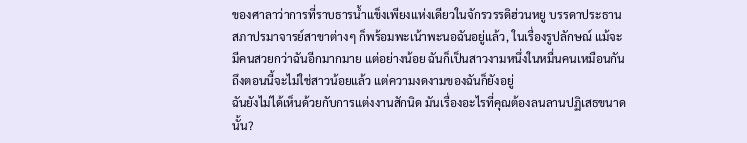ของศาลาว่าการที่ราบธารน้ำแข็งเพียงแห่งเดียวในจักรวรรดิฮ่วนหยู บรรดาประธานสภาปรมาจารย์สาขาต่างๆ ก็พร้อมพะเน้าพะนอฉันอยู่แล้ว, ในเรื่องรูปลักษณ์ แม้จะมีคนสวยกว่าฉันอีกมากมาย แต่อย่างน้อย ฉันก็เป็นสาวงามหนึ่งในหมื่นคนเหมือนกัน ถึงตอนนี้จะไม่ใช่สาวน้อยแล้ว แต่ความงดงามของฉันก็ยังอยู่
ฉันยังไม่ได้เห็นด้วยกับการแต่งงานสักนิด มันเรื่องอะไรที่คุณต้องลนลานปฏิเสธขนาดนั้น?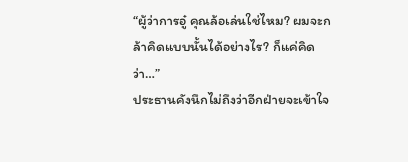“ผู้ว่าการอู๋ คุณล้อเล่นใช่ไหม? ผมจะกล้าคิดแบบนั้นได้อย่างไร? ก็แค่คิดว่า…”
ประธานคังนึกไม่ถึงว่าอีกฝ่ายจะเข้าใจ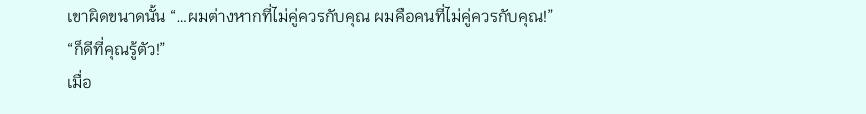เขาผิดขนาดนั้น “…ผมต่างหากที่ไม่คู่ควรกับคุณ ผมคือคนที่ไม่คู่ควรกับคุณ!”
“ก็ดีที่คุณรู้ตัว!”
เมื่อ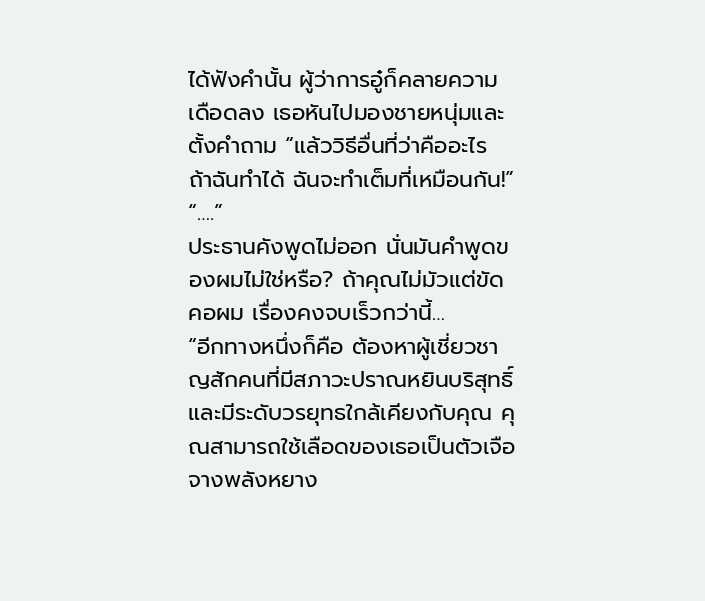ได้ฟังคำนั้น ผู้ว่าการอู๋ก็คลายความเดือดลง เธอหันไปมองชายหนุ่มและตั้งคำถาม “แล้ววิธีอื่นที่ว่าคืออะไร ถ้าฉันทำได้ ฉันจะทำเต็มที่เหมือนกัน!”
“….”
ประธานคังพูดไม่ออก นั่นมันคำพูดของผมไม่ใช่หรือ? ถ้าคุณไม่มัวแต่ขัดคอผม เรื่องคงจบเร็วกว่านี้…
“อีกทางหนึ่งก็คือ ต้องหาผู้เชี่ยวชาญสักคนที่มีสภาวะปราณหยินบริสุทธิ์และมีระดับวรยุทธใกล้เคียงกับคุณ คุณสามารถใช้เลือดของเธอเป็นตัวเจือจางพลังหยาง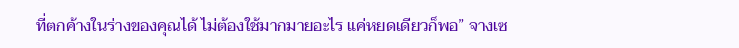ที่ตกค้างในร่างของคุณได้ ไม่ต้องใช้มากมายอะไร แค่หยดเดียวก็พอ” จางเซ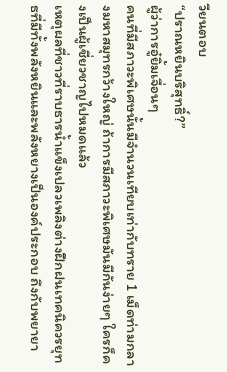วียนตอบ
“ปราณหยินบริสุทธิ์?”
ผู้ว่าการอู๋ยิ้มเจื่อนๆ
คนที่มีสภาวะพิเศษนั้นมีจำนวนเทียบเท่ากับทราย 1 เม็ดท่ามกลางมหาสมุทรกว้างใหญ่ ถ้าการมีสภาวะพิเศษมันมีกันง่ายๆ ใครก็คงเป็นผู้เชี่ยวชาญไปหมดแล้ว
เหตุผลที่ชาวที่ราบธารน้ำแข็งเปลวเพลิงต่างฝึกฝนเทคนิควรยุทธที่มีทั้งพลังหยินและพลังหยางเป็นองค์ประกอบ ถึงกับพยายา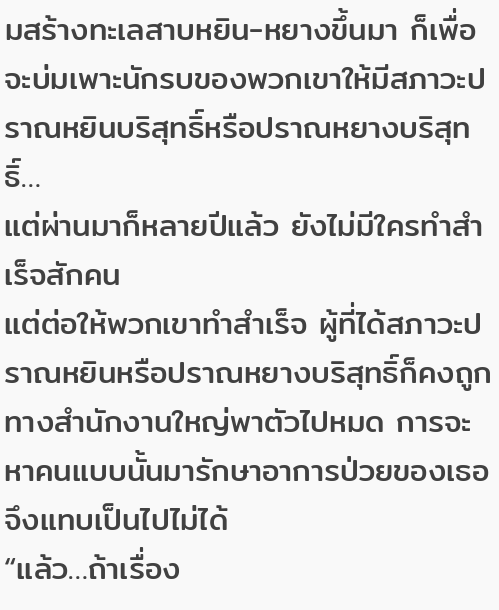มสร้างทะเลสาบหยิน-หยางขึ้นมา ก็เพื่อจะบ่มเพาะนักรบของพวกเขาให้มีสภาวะปราณหยินบริสุทธิ์หรือปราณหยางบริสุทธิ์…
แต่ผ่านมาก็หลายปีแล้ว ยังไม่มีใครทำสำเร็จสักคน
แต่ต่อให้พวกเขาทำสำเร็จ ผู้ที่ได้สภาวะปราณหยินหรือปราณหยางบริสุทธิ์ก็คงถูกทางสำนักงานใหญ่พาตัวไปหมด การจะหาคนแบบนั้นมารักษาอาการป่วยของเธอจึงแทบเป็นไปไม่ได้
“แล้ว…ถ้าเรื่อง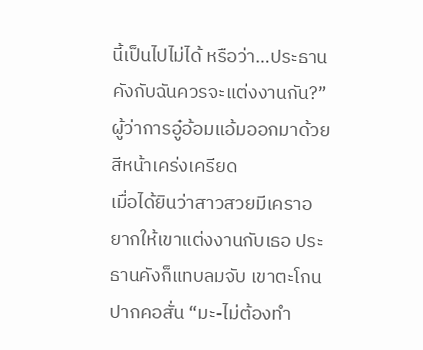นี้เป็นไปไม่ได้ หรือว่า…ประธานคังกับฉันควรจะแต่งงานกัน?” ผู้ว่าการอู๋อ้อมแอ้มออกมาด้วยสีหน้าเคร่งเครียด
เมื่อได้ยินว่าสาวสวยมีเคราอยากให้เขาแต่งงานกับเธอ ประธานคังก็แทบลมจับ เขาตะโกนปากคอสั่น “มะ-ไม่ต้องทำ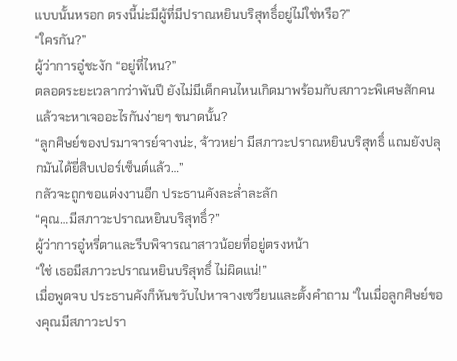แบบนั้นหรอก ตรงนี้น่ะมีผู้ที่มีปราณหยินบริสุทธิ์อยู่ไม่ใช่หรือ?”
“ใครกัน?”
ผู้ว่าการอู๋ชะงัก “อยู่ที่ไหน?”
ตลอดระยะเวลากว่าพันปี ยังไม่มีเด็กคนไหนเกิดมาพร้อมกับสภาวะพิเศษสักคน แล้วจะหาเจออะไรกันง่ายๆ ขนาดนั้น?
“ลูกศิษย์ของปรมาจารย์จางน่ะ, จ้าวหย่า มีสภาวะปราณหยินบริสุทธิ์ แถมยังปลุกมันได้ยี่สิบเปอร์เซ็นต์แล้ว…”
กลัวจะถูกขอแต่งงานอีก ประธานคังละล่ำละลัก
“คุณ…มีสภาวะปราณหยินบริสุทธิ์?”
ผู้ว่าการอู๋หรี่ตาและรีบพิจารณาสาวน้อยที่อยู่ตรงหน้า
“ใช่ เธอมีสภาวะปราณหยินบริสุทธิ์ ไม่ผิดแน่!”
เมื่อพูดจบ ประธานคังก็หันขวับไปหาจางเซวียนและตั้งคำถาม “ในเมื่อลูกศิษย์ของคุณมีสภาวะปรา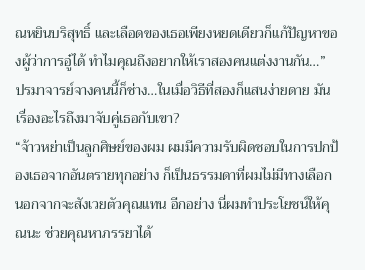ณหยินบริสุทธิ์ และเลือดของเธอเพียงหยดเดียวก็แก้ปัญหาของผู้ว่าการอู๋ได้ ทำไมคุณถึงอยากให้เราสองคนแต่งงานกัน…”
ปรมาจารย์จางคนนี้ก็ช่าง…ในเมื่อวิธีที่สองก็แสนง่ายดาย มันเรื่องอะไรถึงมาจับคู่เธอกับเขา?
“จ้าวหย่าเป็นลูกศิษย์ของผม ผมมีความรับผิดชอบในการปกป้องเธอจากอันตรายทุกอย่าง ก็เป็นธรรมดาที่ผมไม่มีทางเลือก นอกจากจะสังเวยตัวคุณแทน อีกอย่าง นี่ผมทำประโยชน์ให้คุณนะ ช่วยคุณหาภรรยาได้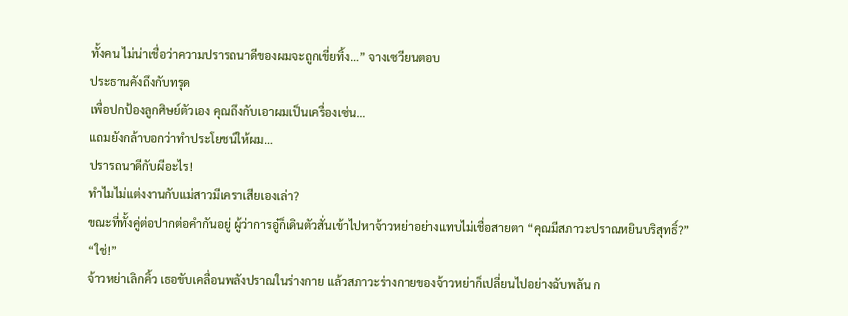ทั้งคน ไม่น่าเชื่อว่าความปรารถนาดีของผมจะถูกเขี่ยทิ้ง…” จางเซวียนตอบ
ประธานคังถึงกับทรุด
เพื่อปกป้องลูกศิษย์ตัวเอง คุณถึงกับเอาผมเป็นเครื่องเซ่น…
แถมยังกล้าบอกว่าทำประโยชน์ให้ผม…
ปรารถนาดีกับผีอะไร!
ทำไมไม่แต่งงานกับแม่สาวมีเคราเสียเองเล่า?
ขณะที่ทั้งคู่ต่อปากต่อคำกันอยู่ ผู้ว่าการอู๋ก็เดินตัวสั่นเข้าไปหาจ้าวหย่าอย่างแทบไม่เชื่อสายตา “คุณมีสภาวะปราณหยินบริสุทธิ์?”
“ใช่!”
จ้าวหย่าเลิกคิ้ว เธอขับเคลื่อนพลังปราณในร่างกาย แล้วสภาวะร่างกายของจ้าวหย่าก็เปลี่ยนไปอย่างฉับพลัน ก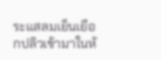ระแสลมเย็นเยือกปลิวเข้ามาในห้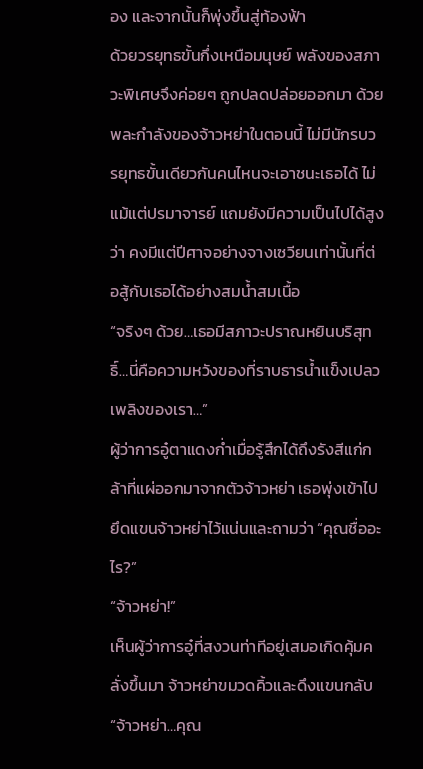อง และจากนั้นก็พุ่งขึ้นสู่ท้องฟ้า
ด้วยวรยุทธขั้นกึ่งเหนือมนุษย์ พลังของสภาวะพิเศษจึงค่อยๆ ถูกปลดปล่อยออกมา ด้วยพละกำลังของจ้าวหย่าในตอนนี้ ไม่มีนักรบวรยุทธขั้นเดียวกันคนไหนจะเอาชนะเธอได้ ไม่แม้แต่ปรมาจารย์ แถมยังมีความเป็นไปได้สูงว่า คงมีแต่ปีศาจอย่างจางเซวียนเท่านั้นที่ต่อสู้กับเธอได้อย่างสมน้ำสมเนื้อ
“จริงๆ ด้วย…เธอมีสภาวะปราณหยินบริสุทธิ์…นี่คือความหวังของที่ราบธารน้ำแข็งเปลวเพลิงของเรา…”
ผู้ว่าการอู๋ตาแดงก่ำเมื่อรู้สึกได้ถึงรังสีแก่กล้าที่แผ่ออกมาจากตัวจ้าวหย่า เธอพุ่งเข้าไปยึดแขนจ้าวหย่าไว้แน่นและถามว่า “คุณชื่ออะไร?”
“จ้าวหย่า!”
เห็นผู้ว่าการอู๋ที่สงวนท่าทีอยู่เสมอเกิดคุ้มคลั่งขึ้นมา จ้าวหย่าขมวดคิ้วและดึงแขนกลับ
“จ้าวหย่า…คุณ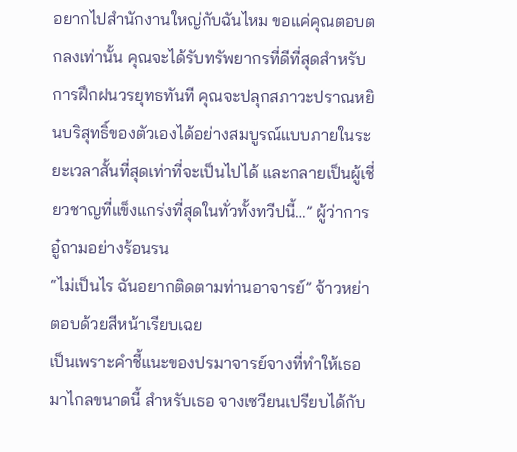อยากไปสำนักงานใหญ่กับฉันไหม ขอแค่คุณตอบตกลงเท่านั้น คุณจะได้รับทรัพยากรที่ดีที่สุดสำหรับการฝึกฝนวรยุทธทันที คุณจะปลุกสภาวะปราณหยินบริสุทธิ์ของตัวเองได้อย่างสมบูรณ์แบบภายในระยะเวลาสั้นที่สุดเท่าที่จะเป็นไปได้ และกลายเป็นผู้เชี่ยวชาญที่แข็งแกร่งที่สุดในทั่วทั้งทวีปนี้…” ผู้ว่าการอู๋ถามอย่างร้อนรน
“ไม่เป็นไร ฉันอยากติดตามท่านอาจารย์” จ้าวหย่าตอบด้วยสีหน้าเรียบเฉย
เป็นเพราะคำชี้แนะของปรมาจารย์จางที่ทำให้เธอมาไกลขนาดนี้ สำหรับเธอ จางเซวียนเปรียบได้กับ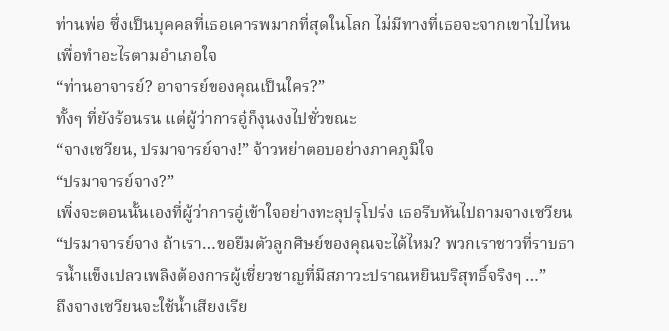ท่านพ่อ ซึ่งเป็นบุคคลที่เธอเคารพมากที่สุดในโลก ไม่มีทางที่เธอจะจากเขาไปไหนเพื่อทำอะไรตามอำเภอใจ
“ท่านอาจารย์? อาจารย์ของคุณเป็นใคร?”
ทั้งๆ ที่ยังร้อนรน แต่ผู้ว่าการอู๋ก็งุนงงไปชั่วขณะ
“จางเซวียน, ปรมาจารย์จาง!” จ้าวหย่าตอบอย่างภาคภูมิใจ
“ปรมาจารย์จาง?”
เพิ่งจะตอนนั้นเองที่ผู้ว่าการอู๋เข้าใจอย่างทะลุปรุโปร่ง เธอรีบหันไปถามจางเซวียน “ปรมาจารย์จาง ถ้าเรา…ขอยืมตัวลูกศิษย์ของคุณจะได้ไหม? พวกเราชาวที่ราบธารน้ำแข็งเปลวเพลิงต้องการผู้เชี่ยวชาญที่มีสภาวะปราณหยินบริสุทธิ์จริงๆ …”
ถึงจางเซวียนจะใช้น้ำเสียงเรีย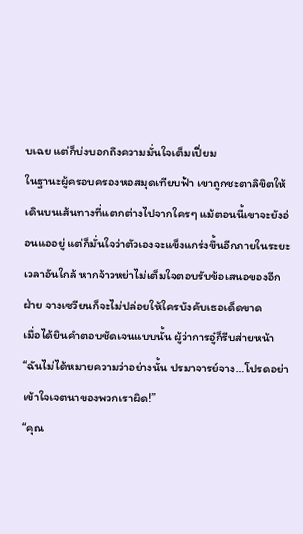บเฉย แต่ก็บ่งบอกถึงความมั่นใจเต็มเปี่ยม
ในฐานะผู้ครอบครองหอสมุดเทียบฟ้า เขาถูกชะตาลิขิตให้เดินบนเส้นทางที่แตกต่างไปจากใครๆ แม้ตอนนี้เขาจะยังอ่อนแออยู่ แต่ก็มั่นใจว่าตัวเองจะแข็งแกร่งขึ้นอีกภายในระยะเวลาอันใกล้ หากจ้าวหย่าไม่เต็มใจตอบรับข้อเสนอของอีกฝ่าย จางเซวียนก็จะไม่ปล่อยให้ใครบังคับเธอเด็ดขาด
เมื่อได้ยินคำตอบชัดเจนแบบนั้น ผู้ว่าการอู๋ก็รีบส่ายหน้า
“ฉันไม่ได้หมายความว่าอย่างนั้น ปรมาจารย์จาง…โปรดอย่าเข้าใจเจตนาของพวกเราผิด!”
“คุณ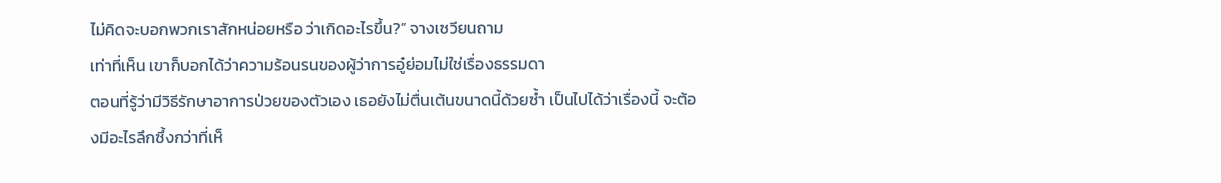ไม่คิดจะบอกพวกเราสักหน่อยหรือ ว่าเกิดอะไรขึ้น?” จางเซวียนถาม
เท่าที่เห็น เขาก็บอกได้ว่าความร้อนรนของผู้ว่าการอู๋ย่อมไม่ใช่เรื่องธรรมดา
ตอนที่รู้ว่ามีวิธีรักษาอาการป่วยของตัวเอง เธอยังไม่ตื่นเต้นขนาดนี้ด้วยซ้ำ เป็นไปได้ว่าเรื่องนี้ จะต้องมีอะไรลึกซึ้งกว่าที่เห็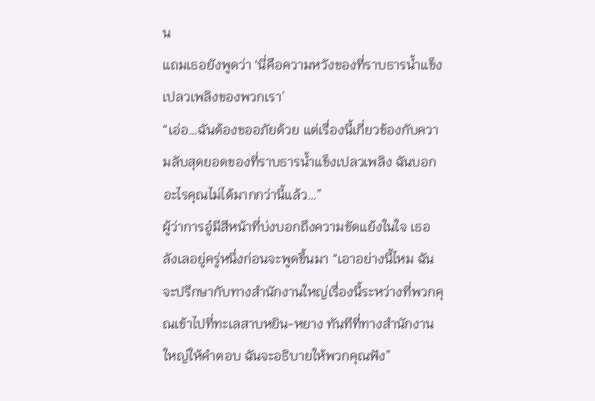น
แถมเธอยังพูดว่า ‘นี่คือความหวังของที่ราบธารน้ำแข็งเปลวเพลิงของพวกเรา’
“เอ่อ…ฉันต้องขออภัยด้วย แต่เรื่องนี้เกี่ยวข้องกับความลับสุดยอดของที่ราบธารน้ำแข็งเปลวเพลิง ฉันบอกอะไรคุณไม่ได้มากกว่านี้แล้ว…”
ผู้ว่าการอู๋มีสีหน้าที่บ่งบอกถึงความขัดแย้งในใจ เธอลังเลอยู่ครู่หนึ่งก่อนจะพูดขึ้นมา “เอาอย่างนี้ไหม ฉันจะปรึกษากับทางสำนักงานใหญ่เรื่องนี้ระหว่างที่พวกคุณเข้าไปที่ทะเลสาบหยิน-หยาง ทันทีที่ทางสำนักงานใหญ่ให้คำตอบ ฉันจะอธิบายให้พวกคุณฟัง”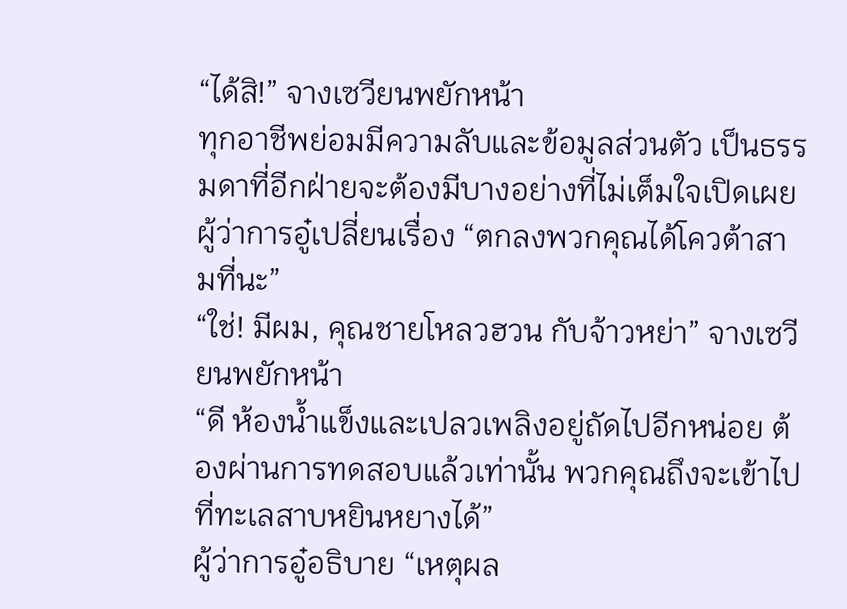“ได้สิ!” จางเซวียนพยักหน้า
ทุกอาชีพย่อมมีความลับและข้อมูลส่วนตัว เป็นธรรมดาที่อีกฝ่ายจะต้องมีบางอย่างที่ไม่เต็มใจเปิดเผย
ผู้ว่าการอู๋เปลี่ยนเรื่อง “ตกลงพวกคุณได้โควต้าสามที่นะ”
“ใช่! มีผม, คุณชายโหลวฮวน กับจ้าวหย่า” จางเซวียนพยักหน้า
“ดี ห้องน้ำแข็งและเปลวเพลิงอยู่ถัดไปอีกหน่อย ต้องผ่านการทดสอบแล้วเท่านั้น พวกคุณถึงจะเข้าไปที่ทะเลสาบหยินหยางได้”
ผู้ว่าการอู๋อธิบาย “เหตุผล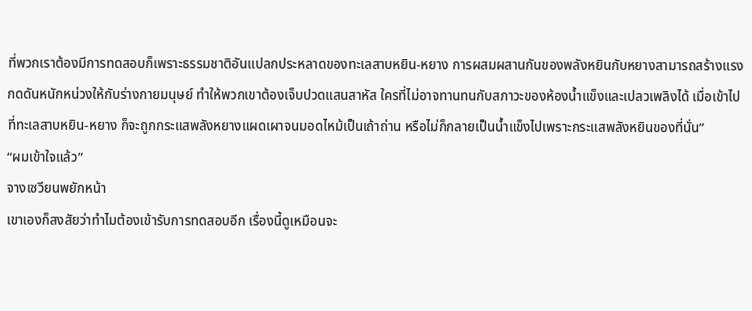ที่พวกเราต้องมีการทดสอบก็เพราะธรรมชาติอันแปลกประหลาดของทะเลสาบหยิน-หยาง การผสมผสานกันของพลังหยินกับหยางสามารถสร้างแรงกดดันหนักหน่วงให้กับร่างกายมนุษย์ ทำให้พวกเขาต้องเจ็บปวดแสนสาหัส ใครที่ไม่อาจทานทนกับสภาวะของห้องน้ำแข็งและเปลวเพลิงได้ เมื่อเข้าไปที่ทะเลสาบหยิน-หยาง ก็จะถูกกระแสพลังหยางแผดเผาจนมอดไหม้เป็นเถ้าถ่าน หรือไม่ก็กลายเป็นน้ำแข็งไปเพราะกระแสพลังหยินของที่นั่น”
“ผมเข้าใจแล้ว”
จางเซวียนพยักหน้า
เขาเองก็สงสัยว่าทำไมต้องเข้ารับการทดสอบอีก เรื่องนี้ดูเหมือนจะ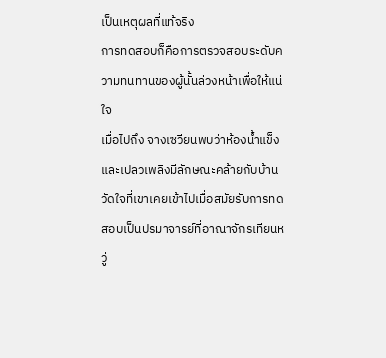เป็นเหตุผลที่แท้จริง
การทดสอบก็คือการตรวจสอบระดับความทนทานของผู้นั้นล่วงหน้าเพื่อให้แน่ใจ
เมื่อไปถึง จางเซวียนพบว่าห้องน้ำแข็งและเปลวเพลิงมีลักษณะคล้ายกับบ้านวัดใจที่เขาเคยเข้าไปเมื่อสมัยรับการทดสอบเป็นปรมาจารย์ที่อาณาจักรเทียนหวู่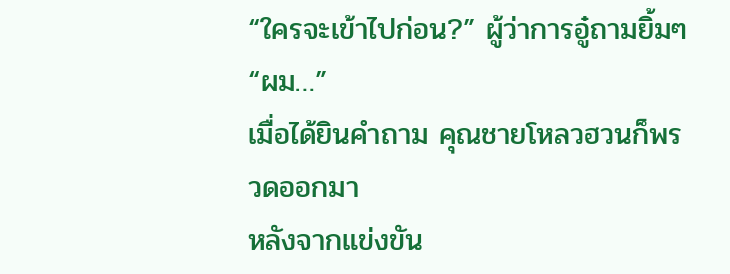“ใครจะเข้าไปก่อน?” ผู้ว่าการอู๋ถามยิ้มๆ
“ผม…”
เมื่อได้ยินคำถาม คุณชายโหลวฮวนก็พรวดออกมา
หลังจากแข่งขัน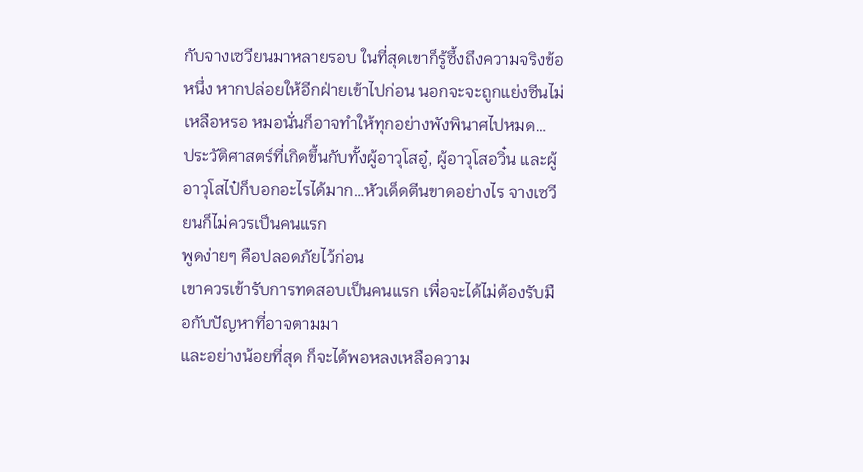กับจางเซวียนมาหลายรอบ ในที่สุดเขาก็รู้ซึ้งถึงความจริงข้อหนึ่ง หากปล่อยให้อีกฝ่ายเข้าไปก่อน นอกจะจะถูกแย่งซีนไม่เหลือหรอ หมอนั่นก็อาจทำให้ทุกอย่างพังพินาศไปหมด…
ประวัติศาสตร์ที่เกิดขึ้นกับทั้งผู้อาวุโสอู๋, ผู้อาวุโสอวิ๋น และผู้อาวุโสไป๋ก็บอกอะไรได้มาก…หัวเด็ดตีนขาดอย่างไร จางเซวียนก็ไม่ควรเป็นคนแรก
พูดง่ายๆ คือปลอดภัยไว้ก่อน
เขาควรเข้ารับการทดสอบเป็นคนแรก เพื่อจะได้ไม่ต้องรับมือกับปัญหาที่อาจตามมา
และอย่างน้อยที่สุด ก็จะได้พอหลงเหลือความ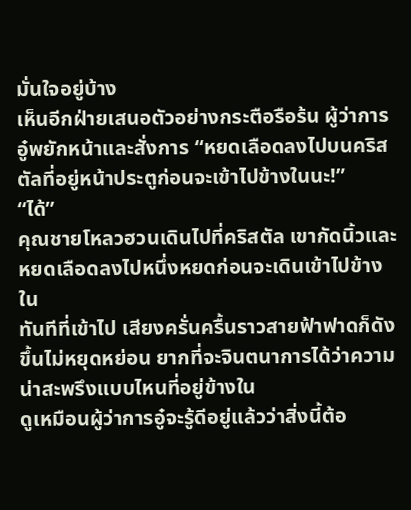มั่นใจอยู่บ้าง
เห็นอีกฝ่ายเสนอตัวอย่างกระตือรือร้น ผู้ว่าการอู๋พยักหน้าและสั่งการ “หยดเลือดลงไปบนคริสตัลที่อยู่หน้าประตูก่อนจะเข้าไปข้างในนะ!”
“ได้”
คุณชายโหลวฮวนเดินไปที่คริสตัล เขากัดนิ้วและหยดเลือดลงไปหนึ่งหยดก่อนจะเดินเข้าไปข้างใน
ทันทีที่เข้าไป เสียงครั่นครื้นราวสายฟ้าฟาดก็ดังขึ้นไม่หยุดหย่อน ยากที่จะจินตนาการได้ว่าความน่าสะพรึงแบบไหนที่อยู่ข้างใน
ดูเหมือนผู้ว่าการอู๋จะรู้ดีอยู่แล้วว่าสิ่งนี้ต้อ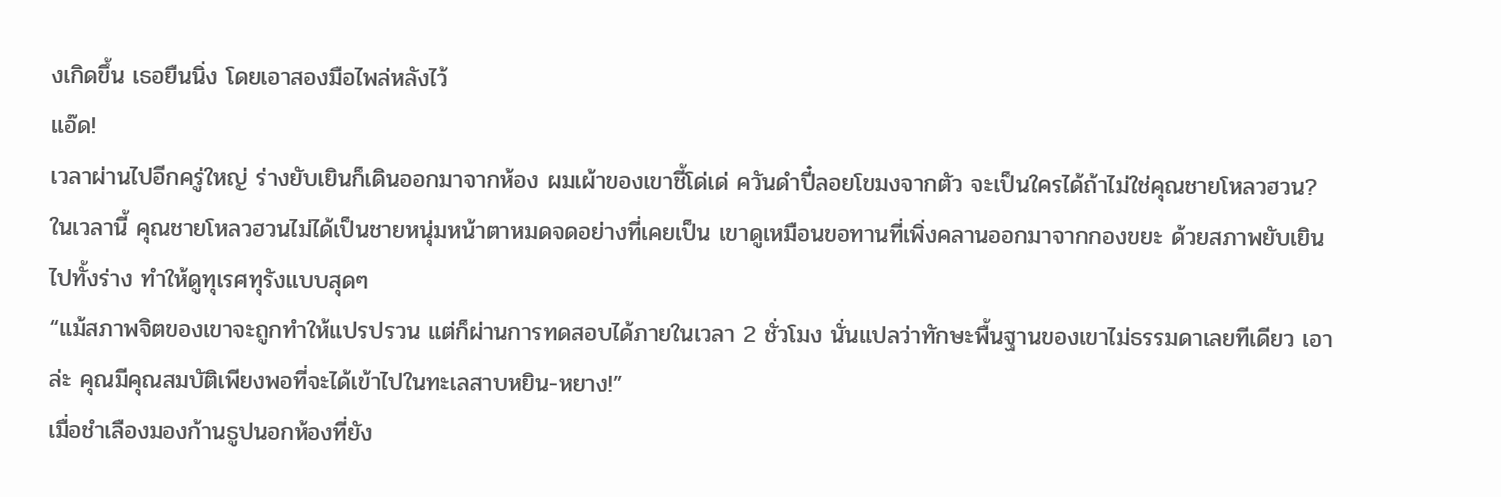งเกิดขึ้น เธอยืนนิ่ง โดยเอาสองมือไพล่หลังไว้
แอ๊ด!
เวลาผ่านไปอีกครู่ใหญ่ ร่างยับเยินก็เดินออกมาจากห้อง ผมเผ้าของเขาชี้โด่เด่ ควันดำปี๋ลอยโขมงจากตัว จะเป็นใครได้ถ้าไม่ใช่คุณชายโหลวฮวน?
ในเวลานี้ คุณชายโหลวฮวนไม่ได้เป็นชายหนุ่มหน้าตาหมดจดอย่างที่เคยเป็น เขาดูเหมือนขอทานที่เพิ่งคลานออกมาจากกองขยะ ด้วยสภาพยับเยินไปทั้งร่าง ทำให้ดูทุเรศทุรังแบบสุดๆ
“แม้สภาพจิตของเขาจะถูกทำให้แปรปรวน แต่ก็ผ่านการทดสอบได้ภายในเวลา 2 ชั่วโมง นั่นแปลว่าทักษะพื้นฐานของเขาไม่ธรรมดาเลยทีเดียว เอาล่ะ คุณมีคุณสมบัติเพียงพอที่จะได้เข้าไปในทะเลสาบหยิน-หยาง!”
เมื่อชำเลืองมองก้านธูปนอกห้องที่ยัง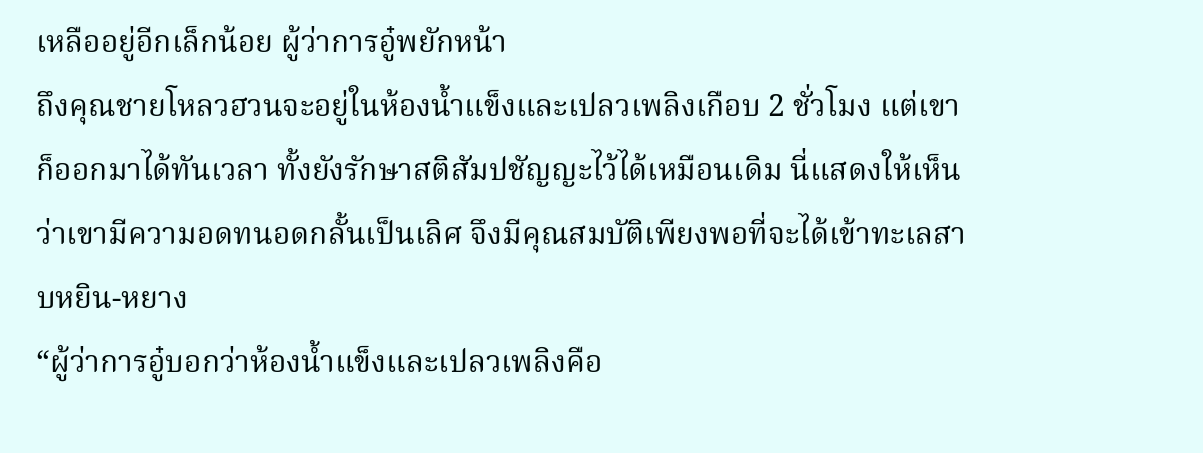เหลืออยู่อีกเล็กน้อย ผู้ว่าการอู๋พยักหน้า
ถึงคุณชายโหลวฮวนจะอยู่ในห้องน้ำแข็งและเปลวเพลิงเกือบ 2 ชั่วโมง แต่เขาก็ออกมาได้ทันเวลา ทั้งยังรักษาสติสัมปชัญญะไว้ได้เหมือนเดิม นี่แสดงให้เห็นว่าเขามีความอดทนอดกลั้นเป็นเลิศ จึงมีคุณสมบัติเพียงพอที่จะได้เข้าทะเลสาบหยิน-หยาง
“ผู้ว่าการอู๋บอกว่าห้องน้ำแข็งและเปลวเพลิงคือ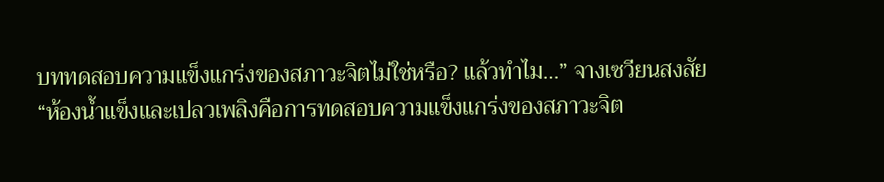บททดสอบความแข็งแกร่งของสภาวะจิตไม่ใช่หรือ? แล้วทำไม…” จางเซวียนสงสัย
“ห้องน้ำแข็งและเปลวเพลิงคือการทดสอบความแข็งแกร่งของสภาวะจิต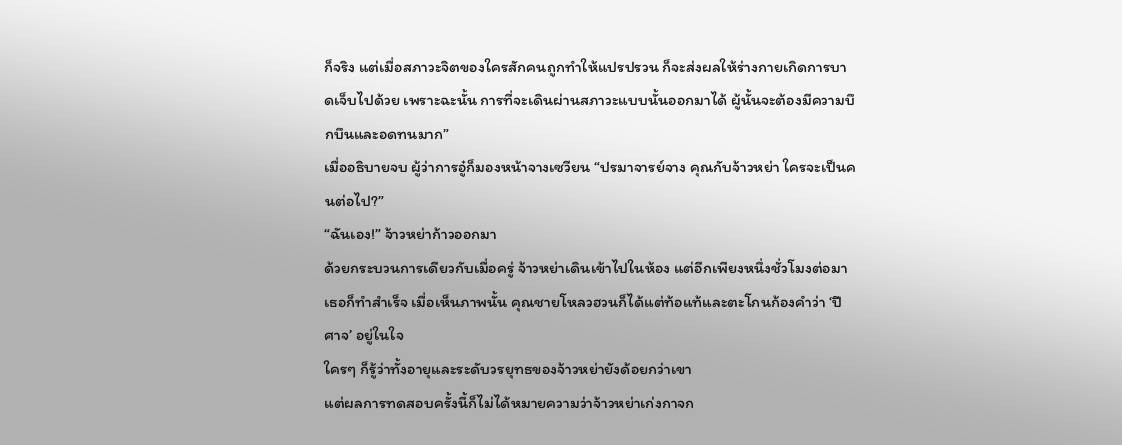ก็จริง แต่เมื่อสภาวะจิตของใครสักคนถูกทำให้แปรปรวน ก็จะส่งผลให้ร่างกายเกิดการบาดเจ็บไปด้วย เพราะฉะนั้น การที่จะเดินผ่านสภาวะแบบนั้นออกมาได้ ผู้นั้นจะต้องมีความบึกบึนและอดทนมาก”
เมื่ออธิบายจบ ผู้ว่าการอู๋ก็มองหน้าจางเซวียน “ปรมาจารย์จาง คุณกับจ้าวหย่า ใครจะเป็นคนต่อไป?”
“ฉันเอง!” จ้าวหย่าก้าวออกมา
ด้วยกระบวนการเดียวกับเมื่อครู่ จ้าวหย่าเดินเข้าไปในห้อง แต่อีกเพียงหนึ่งชั่วโมงต่อมา เธอก็ทำสำเร็จ เมื่อเห็นภาพนั้น คุณชายโหลวฮวนก็ได้แต่ท้อแท้และตะโกนก้องคำว่า ‘ปีศาจ’ อยู่ในใจ
ใครๆ ก็รู้ว่าทั้งอายุและระดับวรยุทธของจ้าวหย่ายังด้อยกว่าเขา
แต่ผลการทดสอบครั้งนี้ก็ไม่ได้หมายความว่าจ้าวหย่าเก่งกาจก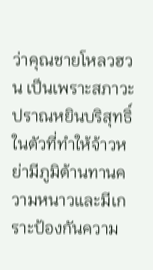ว่าคุณชายโหลวฮวน เป็นเพราะสภาวะปราณหยินบริสุทธิ์ในตัวที่ทำให้จ้าวหย่ามีภูมิต้านทานความหนาวและมีเกราะป้องกันความ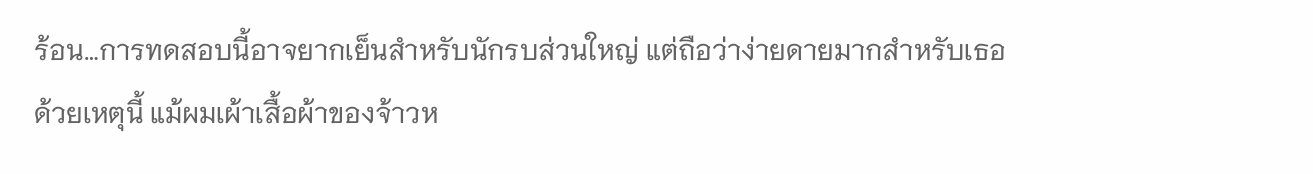ร้อน…การทดสอบนี้อาจยากเย็นสำหรับนักรบส่วนใหญ่ แต่ถือว่าง่ายดายมากสำหรับเธอ
ด้วยเหตุนี้ แม้ผมเผ้าเสื้อผ้าของจ้าวห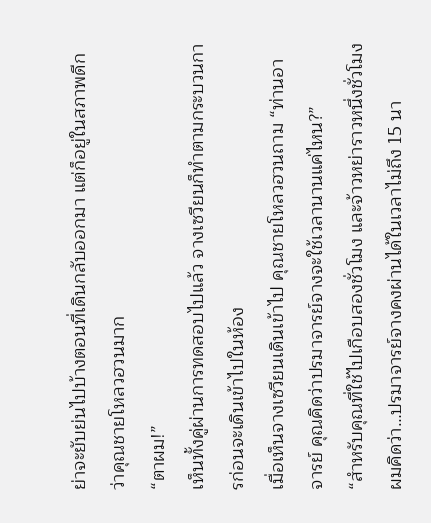ย่าจะยับย่นไปบ้างตอนที่เดินกลับออกมา แต่ก็อยู่ในสภาพดีกว่าคุณชายโหลวฮวนมาก
“ตาผม!”
เห็นทั้งคู่ผ่านการทดสอบไปแล้ว จางเซวียนก็ทำตามกระบวนการก่อนจะเดินเข้าไปในห้อง
เมื่อเห็นจางเซวียนเดินเข้าไป คุณชายโหลวฮวนถาม “ท่านอาจารย์ คุณคิดว่าปรมาจารย์จางจะใช้เวลานานแค่ไหน?”
“สำหรับคุณที่ใช้ไปเกือบสองชั่วโมง และจ้าวหย่าราวหนึ่งชั่วโมง ผมคิดว่า…ปรมาจารย์จางคงผ่านได้ในเวลาไม่ถึง 15 นา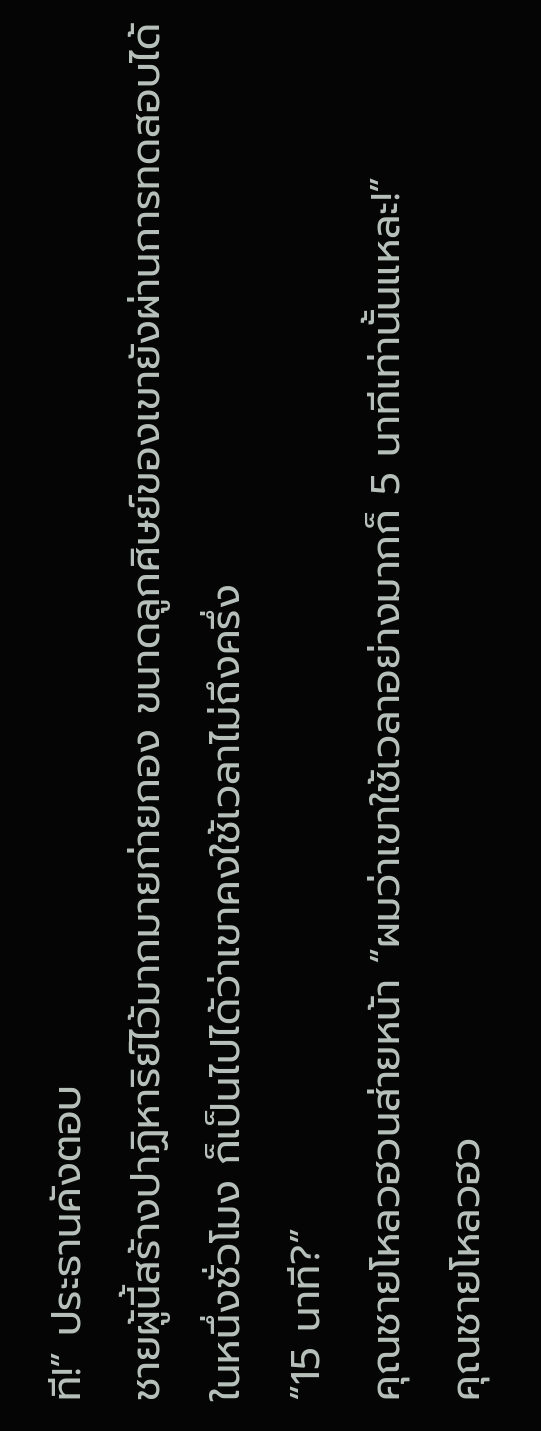ที!” ประธานคังตอบ
ชายผู้นี้สร้างปาฏิหาริย์ไว้มากมายก่ายกอง ขนาดลูกศิษย์ของเขายังผ่านการทดสอบได้ในหนึ่งชั่วโมง ก็เป็นไปได้ว่าเขาคงใช้เวลาไม่ถึงครึ่ง
“15 นาที?”
คุณชายโหลวฮวนส่ายหน้า “ผมว่าเขาใช้เวลาอย่างมากก็ 5 นาทีเท่านั้นแหละ!”
คุณชายโหลวฮว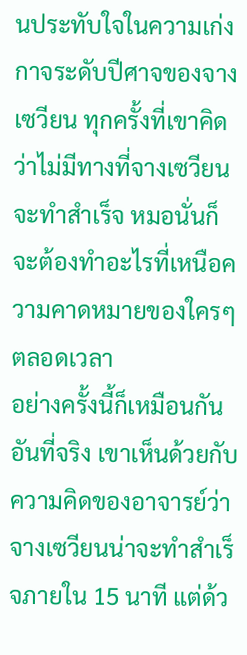นประทับใจในความเก่งกาจระดับปีศาจของจางเซวียน ทุกครั้งที่เขาคิดว่าไม่มีทางที่จางเซวียนจะทำสำเร็จ หมอนั่นก็จะต้องทำอะไรที่เหนือความคาดหมายของใครๆ ตลอดเวลา
อย่างครั้งนี้ก็เหมือนกัน
อันที่จริง เขาเห็นด้วยกับความคิดของอาจารย์ว่าจางเซวียนน่าจะทำสำเร็จภายใน 15 นาที แต่ด้ว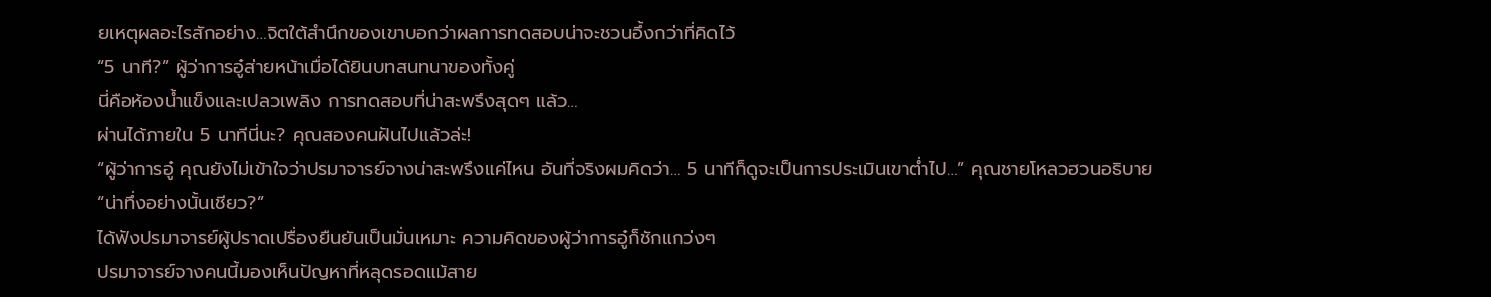ยเหตุผลอะไรสักอย่าง…จิตใต้สำนึกของเขาบอกว่าผลการทดสอบน่าจะชวนอึ้งกว่าที่คิดไว้
“5 นาที?” ผู้ว่าการอู๋ส่ายหน้าเมื่อได้ยินบทสนทนาของทั้งคู่
นี่คือห้องน้ำแข็งและเปลวเพลิง การทดสอบที่น่าสะพรึงสุดๆ แล้ว…
ผ่านได้ภายใน 5 นาทีนี่นะ? คุณสองคนฝันไปแล้วล่ะ!
“ผู้ว่าการอู๋ คุณยังไม่เข้าใจว่าปรมาจารย์จางน่าสะพรึงแค่ไหน อันที่จริงผมคิดว่า… 5 นาทีก็ดูจะเป็นการประเมินเขาต่ำไป…” คุณชายโหลวฮวนอธิบาย
“น่าทึ่งอย่างนั้นเชียว?”
ได้ฟังปรมาจารย์ผู้ปราดเปรื่องยืนยันเป็นมั่นเหมาะ ความคิดของผู้ว่าการอู๋ก็ชักแกว่งๆ
ปรมาจารย์จางคนนี้มองเห็นปัญหาที่หลุดรอดแม้สาย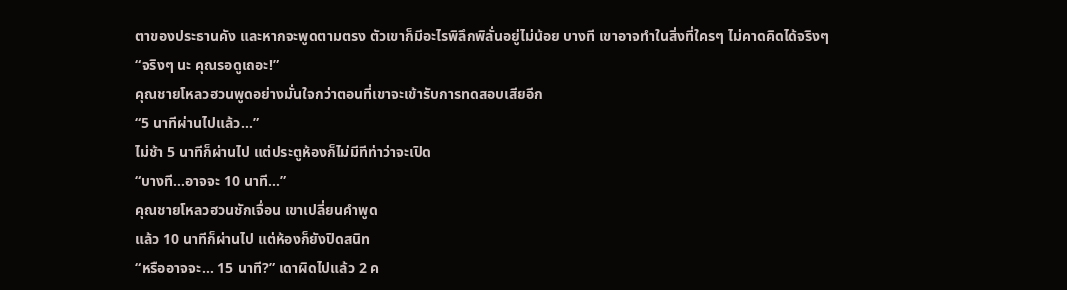ตาของประธานคัง และหากจะพูดตามตรง ตัวเขาก็มีอะไรพิลึกพิลั่นอยู่ไม่น้อย บางที เขาอาจทำในสิ่งที่ใครๆ ไม่คาดคิดได้จริงๆ
“จริงๆ นะ คุณรอดูเถอะ!”
คุณชายโหลวฮวนพูดอย่างมั่นใจกว่าตอนที่เขาจะเข้ารับการทดสอบเสียอีก
“5 นาทีผ่านไปแล้ว…”
ไม่ช้า 5 นาทีก็ผ่านไป แต่ประตูห้องก็ไม่มีทีท่าว่าจะเปิด
“บางที…อาจจะ 10 นาที…”
คุณชายโหลวฮวนชักเจื่อน เขาเปลี่ยนคำพูด
แล้ว 10 นาทีก็ผ่านไป แต่ห้องก็ยังปิดสนิท
“หรืออาจจะ… 15 นาที?” เดาผิดไปแล้ว 2 ค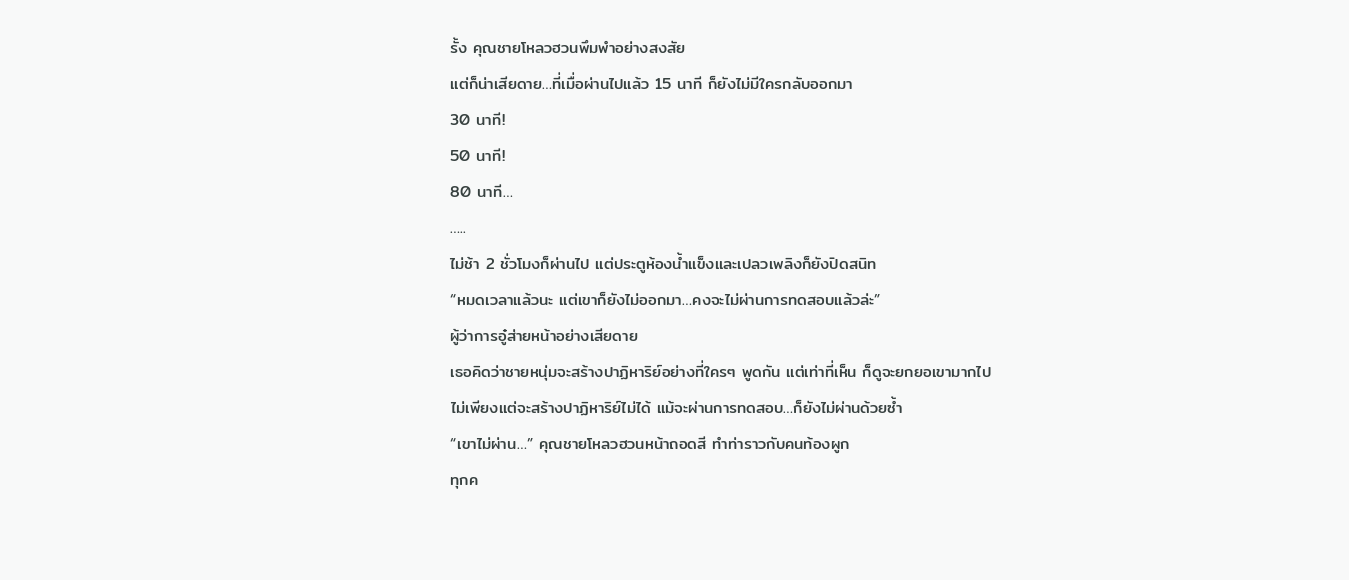รั้ง คุณชายโหลวฮวนพึมพำอย่างสงสัย
แต่ก็น่าเสียดาย…ที่เมื่อผ่านไปแล้ว 15 นาที ก็ยังไม่มีใครกลับออกมา
30 นาที!
50 นาที!
80 นาที…
…..
ไม่ช้า 2 ชั่วโมงก็ผ่านไป แต่ประตูห้องน้ำแข็งและเปลวเพลิงก็ยังปิดสนิท
“หมดเวลาแล้วนะ แต่เขาก็ยังไม่ออกมา…คงจะไม่ผ่านการทดสอบแล้วล่ะ”
ผู้ว่าการอู๋ส่ายหน้าอย่างเสียดาย
เธอคิดว่าชายหนุ่มจะสร้างปาฏิหาริย์อย่างที่ใครๆ พูดกัน แต่เท่าที่เห็น ก็ดูจะยกยอเขามากไป
ไม่เพียงแต่จะสร้างปาฏิหาริย์ไม่ได้ แม้จะผ่านการทดสอบ…ก็ยังไม่ผ่านด้วยซ้ำ
“เขาไม่ผ่าน…” คุณชายโหลวฮวนหน้าถอดสี ทำท่าราวกับคนท้องผูก
ทุกค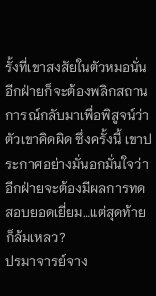รั้งที่เขาสงสัยในตัวหมอนั่น อีกฝ่ายก็จะต้องพลิกสถานการณ์กลับมาเพื่อพิสูจน์ว่าตัวเขาคิดผิด ซึ่งครั้งนี้ เขาประกาศอย่างมั่นอกมั่นใจว่าอีกฝ่ายจะต้องมีผลการทดสอบยอดเยี่ยม…แต่สุดท้ายก็ล้มเหลว?
ปรมาจารย์จาง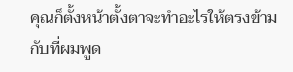คุณก็ตั้งหน้าตั้งตาจะทำอะไรให้ตรงข้ามกับที่ผมพูด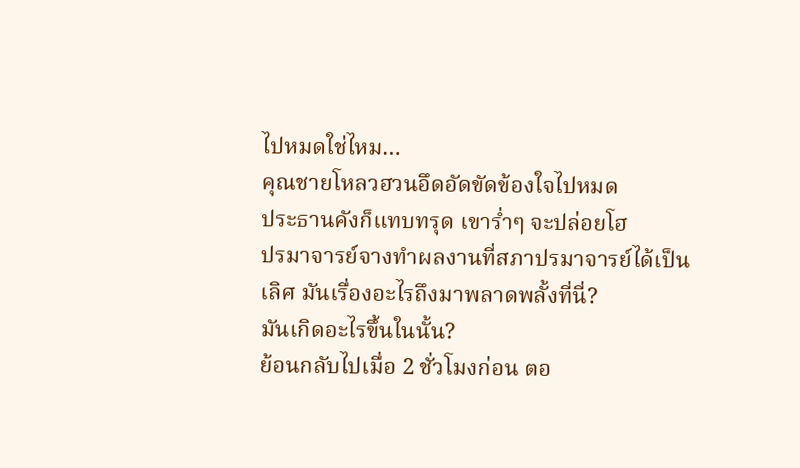ไปหมดใช่ไหม…
คุณชายโหลวฮวนอึดอัดขัดข้องใจไปหมด
ประธานคังก็แทบทรุด เขาร่ำๆ จะปล่อยโฮ
ปรมาจารย์จางทำผลงานที่สภาปรมาจารย์ได้เป็นเลิศ มันเรื่องอะไรถึงมาพลาดพลั้งที่นี่?
มันเกิดอะไรขึ้นในนั้น?
ย้อนกลับไปเมื่อ 2 ชั่วโมงก่อน ตอ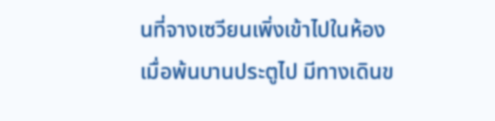นที่จางเซวียนเพิ่งเข้าไปในห้อง
เมื่อพ้นบานประตูไป มีทางเดินข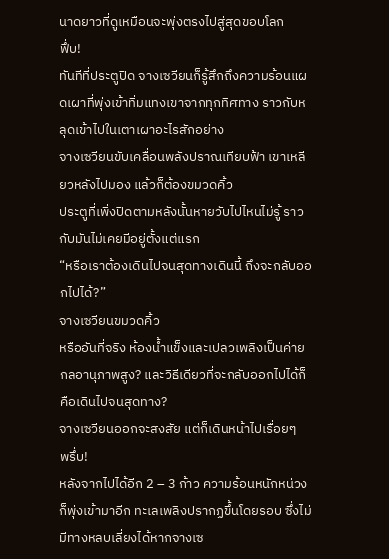นาดยาวที่ดูเหมือนจะพุ่งตรงไปสู่สุดขอบโลก
ฟึ่บ!
ทันทีที่ประตูปิด จางเซวียนก็รู้สึกถึงความร้อนแผดเผาที่พุ่งเข้าทิ่มแทงเขาจากทุกทิศทาง ราวกับหลุดเข้าไปในเตาเผาอะไรสักอย่าง
จางเซวียนขับเคลื่อนพลังปราณเทียบฟ้า เขาเหลียวหลังไปมอง แล้วก็ต้องขมวดคิ้ว
ประตูที่เพิ่งปิดตามหลังนั้นหายวับไปไหนไม่รู้ ราวกับมันไม่เคยมีอยู่ตั้งแต่แรก
“หรือเราต้องเดินไปจนสุดทางเดินนี้ ถึงจะกลับออกไปได้?”
จางเซวียนขมวดคิ้ว
หรืออันที่จริง ห้องน้ำแข็งและเปลวเพลิงเป็นค่ายกลอานุภาพสูง? และวิธีเดียวที่จะกลับออกไปได้ก็คือเดินไปจนสุดทาง?
จางเซวียนออกจะสงสัย แต่ก็เดินหน้าไปเรื่อยๆ
พรึ่บ!
หลังจากไปได้อีก 2 – 3 ก้าว ความร้อนหนักหน่วงก็พุ่งเข้ามาอีก ทะเลเพลิงปรากฏขึ้นโดยรอบ ซึ่งไม่มีทางหลบเลี่ยงได้หากจางเซ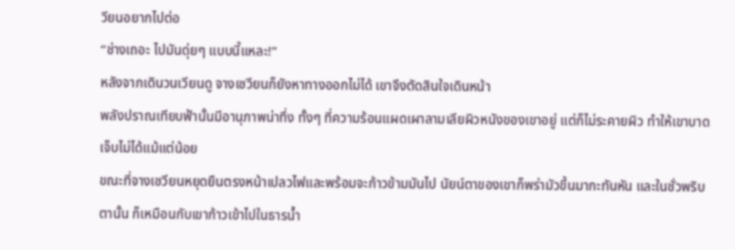วียนอยากไปต่อ
“ช่างเถอะ ไปมันดุ่ยๆ แบบนี้แหละ!”
หลังจากเดินวนเวียนดู จางเซวียนก็ยังหาทางออกไม่ได้ เขาจึงตัดสินใจเดินหน้า
พลังปราณเทียบฟ้านั้นมีอานุภาพน่าทึ่ง ทั้งๆ ที่ความร้อนแผดเผาลามเลียผิวหนังของเขาอยู่ แต่ก็ไม่ระคายผิว ทำให้เขาบาดเจ็บไม่ได้แม้แต่น้อย
ขณะที่จางเซวียนหยุดยืนตรงหน้าเปลวไฟและพร้อมจะก้าวข้ามมันไป นัยน์ตาของเขาก็พร่ามัวขึ้นมากะทันหัน และในชั่วพริบตานั้น ก็เหมือนกับเขาก้าวเข้าไปในธารน้ำ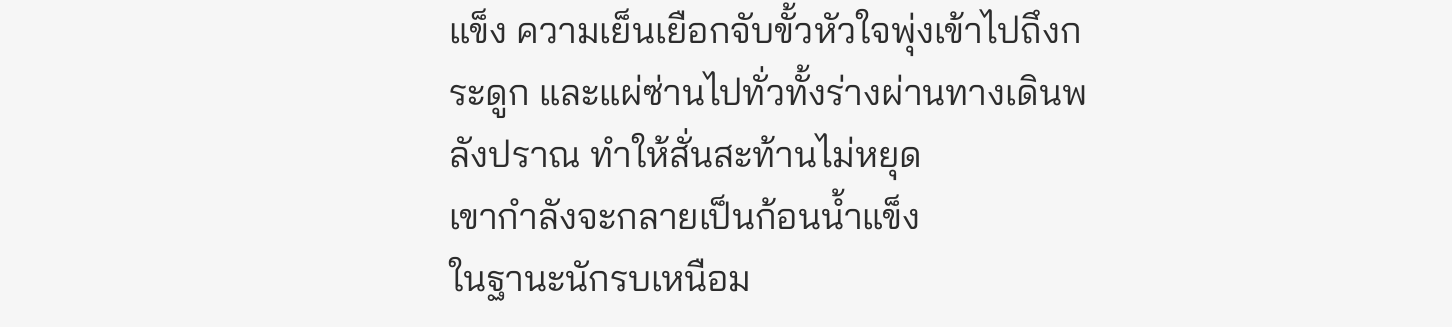แข็ง ความเย็นเยือกจับขั้วหัวใจพุ่งเข้าไปถึงกระดูก และแผ่ซ่านไปทั่วทั้งร่างผ่านทางเดินพลังปราณ ทำให้สั่นสะท้านไม่หยุด
เขากำลังจะกลายเป็นก้อนน้ำแข็ง
ในฐานะนักรบเหนือม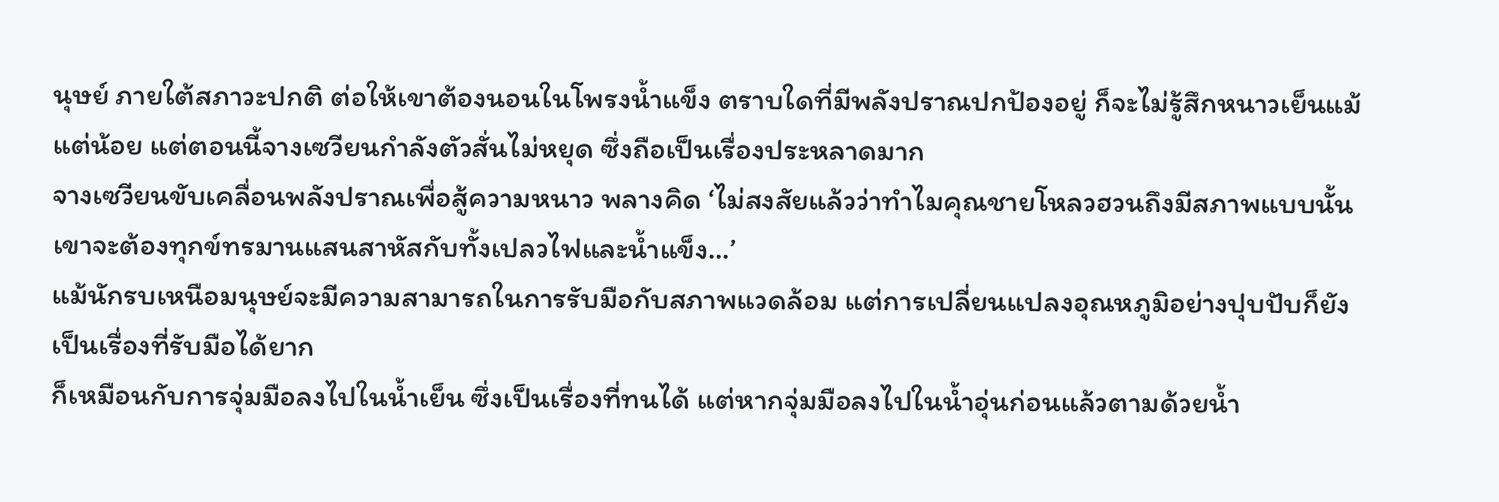นุษย์ ภายใต้สภาวะปกติ ต่อให้เขาต้องนอนในโพรงน้ำแข็ง ตราบใดที่มีพลังปราณปกป้องอยู่ ก็จะไม่รู้สึกหนาวเย็นแม้แต่น้อย แต่ตอนนี้จางเซวียนกำลังตัวสั่นไม่หยุด ซึ่งถือเป็นเรื่องประหลาดมาก
จางเซวียนขับเคลื่อนพลังปราณเพื่อสู้ความหนาว พลางคิด ‘ไม่สงสัยแล้วว่าทำไมคุณชายโหลวฮวนถึงมีสภาพแบบนั้น เขาจะต้องทุกข์ทรมานแสนสาหัสกับทั้งเปลวไฟและน้ำแข็ง…’
แม้นักรบเหนือมนุษย์จะมีความสามารถในการรับมือกับสภาพแวดล้อม แต่การเปลี่ยนแปลงอุณหภูมิอย่างปุบปับก็ยังเป็นเรื่องที่รับมือได้ยาก
ก็เหมือนกับการจุ่มมือลงไปในน้ำเย็น ซึ่งเป็นเรื่องที่ทนได้ แต่หากจุ่มมือลงไปในน้ำอุ่นก่อนแล้วตามด้วยน้ำ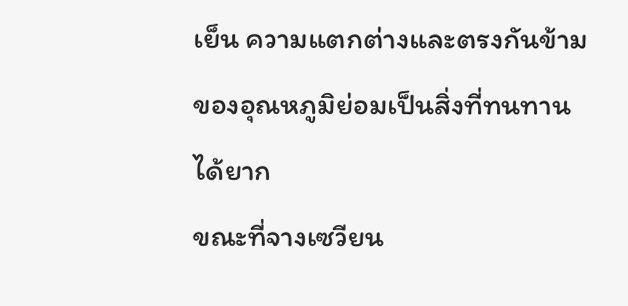เย็น ความแตกต่างและตรงกันข้ามของอุณหภูมิย่อมเป็นสิ่งที่ทนทานได้ยาก
ขณะที่จางเซวียน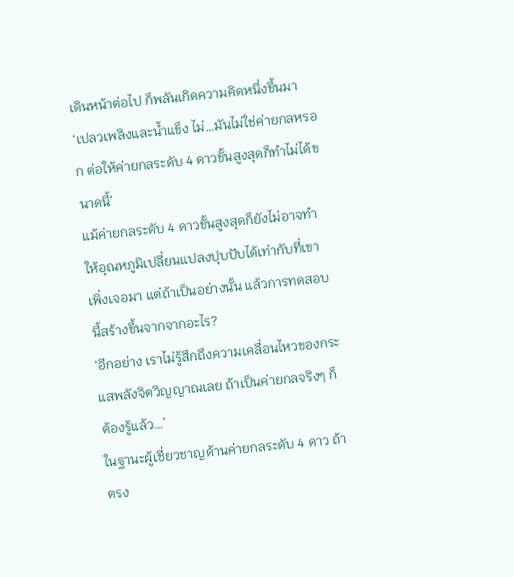เดินหน้าต่อไป ก็พลันเกิดความคิดหนึ่งขึ้นมา
‘เปลวเพลิงและน้ำแข็ง ไม่…มันไม่ใช่ค่ายกลหรอก ต่อให้ค่ายกลระดับ 4 ดาวขั้นสูงสุดก็ทำไม่ได้ขนาดนี้’
แม้ค่ายกลระดับ 4 ดาวขั้นสูงสุดก็ยังไม่อาจทำให้อุณหภูมิเปลี่ยนแปลงปุบปับได้เท่ากับที่เขาเพิ่งเจอมา แต่ถ้าเป็นอย่างนั้น แล้วการทดสอบนี้สร้างขึ้นจากจากอะไร?
‘อีกอย่าง เราไม่รู้สึกถึงความเคลื่อนไหวของกระแสพลังจิตวิญญาณเลย ถ้าเป็นค่ายกลจริงๆ ก็ต้องรู้แล้ว…’
ในฐานะผู้เชี่ยวชาญด้านค่ายกลระดับ 4 ดาว ถ้าตรง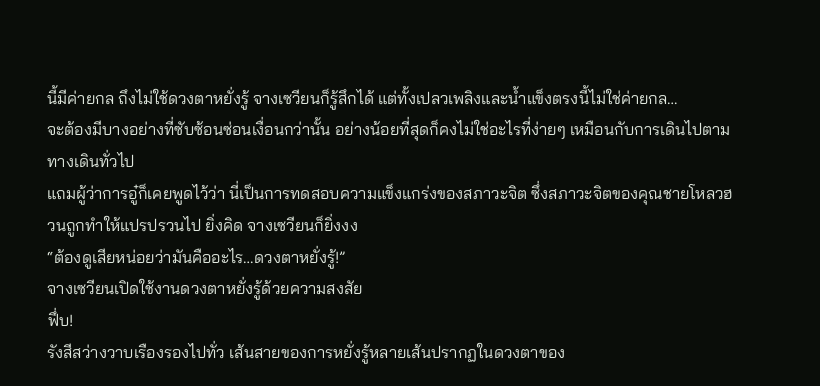นี้มีค่ายกล ถึงไม่ใช้ดวงตาหยั่งรู้ จางเซวียนก็รู้สึกได้ แต่ทั้งเปลวเพลิงและน้ำแข็งตรงนี้ไม่ใช่ค่ายกล…
จะต้องมีบางอย่างที่ซับซ้อนซ่อนเงื่อนกว่านั้น อย่างน้อยที่สุดก็คงไม่ใช่อะไรที่ง่ายๆ เหมือนกับการเดินไปตามทางเดินทั่วไป
แถมผู้ว่าการอู๋ก็เคยพูดไว้ว่า นี่เป็นการทดสอบความแข็งแกร่งของสภาวะจิต ซึ่งสภาวะจิตของคุณชายโหลวฮวนถูกทำให้แปรปรวนไป ยิ่งคิด จางเซวียนก็ยิ่งงง
“ต้องดูเสียหน่อยว่ามันคืออะไร…ดวงตาหยั่งรู้!”
จางเซวียนเปิดใช้งานดวงตาหยั่งรู้ด้วยความสงสัย
ฟึ่บ!
รังสีสว่างวาบเรืองรองไปทั่ว เส้นสายของการหยั่งรู้หลายเส้นปรากฏในดวงตาของ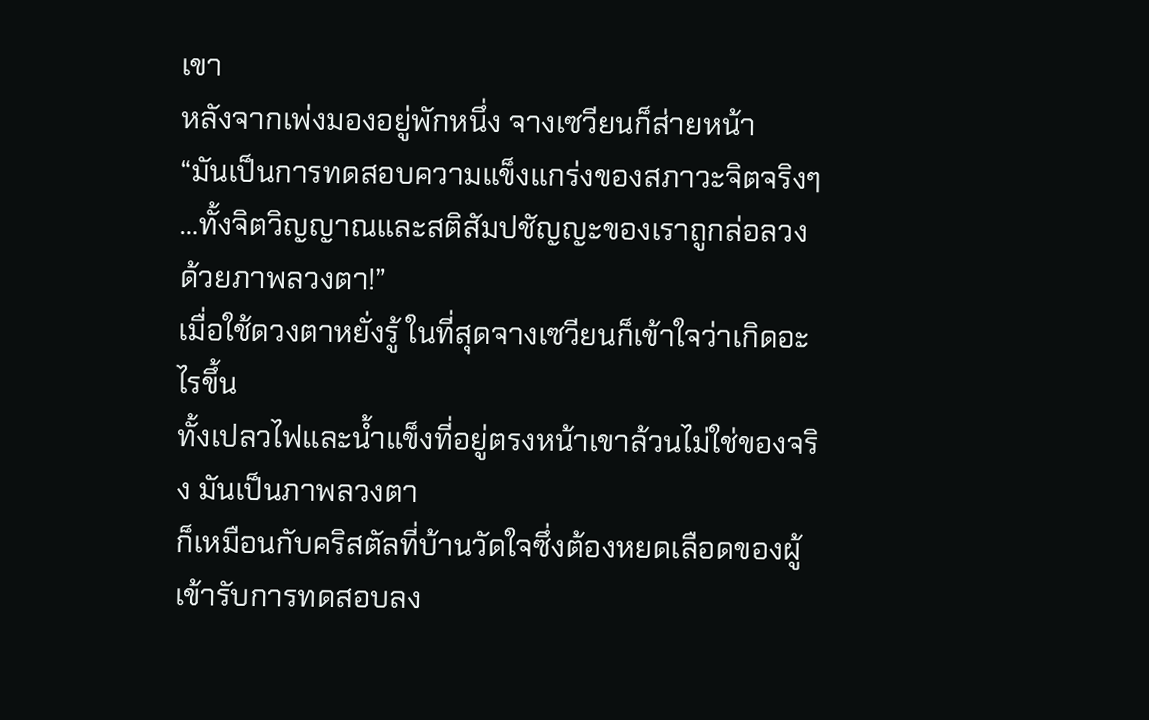เขา
หลังจากเพ่งมองอยู่พักหนึ่ง จางเซวียนก็ส่ายหน้า
“มันเป็นการทดสอบความแข็งแกร่งของสภาวะจิตจริงๆ …ทั้งจิตวิญญาณและสติสัมปชัญญะของเราถูกล่อลวงด้วยภาพลวงตา!”
เมื่อใช้ดวงตาหยั่งรู้ ในที่สุดจางเซวียนก็เข้าใจว่าเกิดอะไรขึ้น
ทั้งเปลวไฟและน้ำแข็งที่อยู่ตรงหน้าเขาล้วนไม่ใช่ของจริง มันเป็นภาพลวงตา
ก็เหมือนกับคริสตัลที่บ้านวัดใจซึ่งต้องหยดเลือดของผู้เข้ารับการทดสอบลง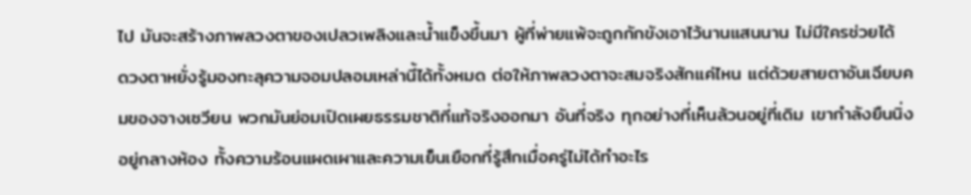ไป มันจะสร้างภาพลวงตาของเปลวเพลิงและน้ำแข็งขึ้นมา ผู้ที่พ่ายแพ้จะถูกกักขังเอาไว้นานแสนนาน ไม่มีใครช่วยได้
ดวงตาหยั่งรู้มองทะลุความจอมปลอมเหล่านี้ได้ทั้งหมด ต่อให้ภาพลวงตาจะสมจริงสักแค่ไหน แต่ด้วยสายตาอันเฉียบคมของจางเซวียน พวกมันย่อมเปิดเผยธรรมชาติที่แท้จริงออกมา อันที่จริง ทุกอย่างที่เห็นล้วนอยู่ที่เดิม เขากำลังยืนนิ่งอยู่กลางห้อง ทั้งความร้อนแผดเผาและความเย็นเยือกที่รู้สึกเมื่อครู่ไม่ได้ทำอะไร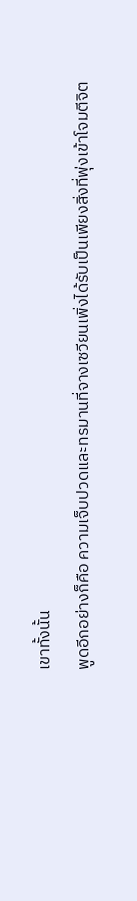เขาทั้งนั้น
พูดอีกอย่างก็คือ ความเจ็บปวดและทรมานที่จางเซวียนเพิ่งได้รับเป็นเพียงสิ่งที่พุ่งเข้าโจมตีจิต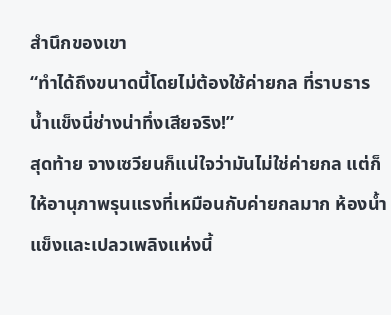สำนึกของเขา
“ทำได้ถึงขนาดนี้โดยไม่ต้องใช้ค่ายกล ที่ราบธารน้ำแข็งนี่ช่างน่าทึ่งเสียจริง!”
สุดท้าย จางเซวียนก็แน่ใจว่ามันไม่ใช่ค่ายกล แต่ก็ให้อานุภาพรุนแรงที่เหมือนกับค่ายกลมาก ห้องน้ำแข็งและเปลวเพลิงแห่งนี้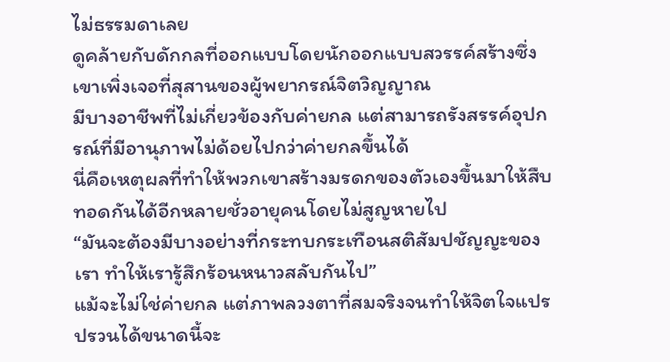ไม่ธรรมดาเลย
ดูคล้ายกับดักกลที่ออกแบบโดยนักออกแบบสวรรค์สร้างซึ่งเขาเพิ่งเจอที่สุสานของผู้พยากรณ์จิตวิญญาณ
มีบางอาชีพที่ไม่เกี่ยวข้องกับค่ายกล แต่สามารถรังสรรค์อุปกรณ์ที่มีอานุภาพไม่ด้อยไปกว่าค่ายกลขึ้นได้
นี่คือเหตุผลที่ทำให้พวกเขาสร้างมรดกของตัวเองขึ้นมาให้สืบทอดกันได้อีกหลายชั่วอายุคนโดยไม่สูญหายไป
“มันจะต้องมีบางอย่างที่กระทบกระเทือนสติสัมปชัญญะของเรา ทำให้เรารู้สึกร้อนหนาวสลับกันไป”
แม้จะไม่ใช่ค่ายกล แต่ภาพลวงตาที่สมจริงจนทำให้จิตใจแปรปรวนได้ขนาดนี้จะ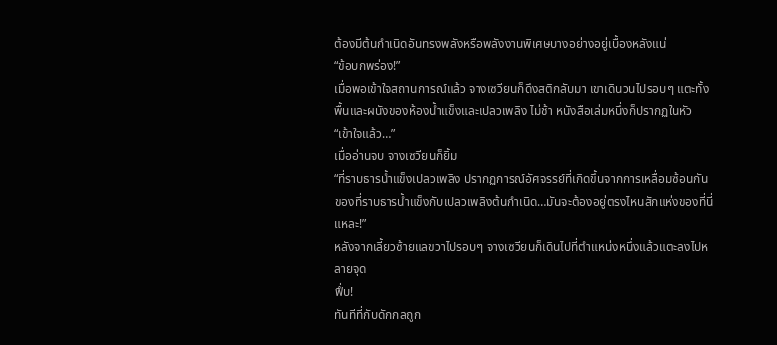ต้องมีต้นกำเนิดอันทรงพลังหรือพลังงานพิเศษบางอย่างอยู่เบื้องหลังแน่
“ข้อบกพร่อง!”
เมื่อพอเข้าใจสถานการณ์แล้ว จางเซวียนก็ดึงสติกลับมา เขาเดินวนไปรอบๆ แตะทั้งพื้นและผนังของห้องน้ำแข็งและเปลวเพลิง ไม่ช้า หนังสือเล่มหนึ่งก็ปรากฏในหัว
“เข้าใจแล้ว…”
เมื่ออ่านจบ จางเซวียนก็ยิ้ม
“ที่ราบธารน้ำแข็งเปลวเพลิง ปรากฏการณ์อัศจรรย์ที่เกิดขึ้นจากการเหลื่อมซ้อนกันของที่ราบธารน้ำแข็งกับเปลวเพลิงต้นกำเนิด…มันจะต้องอยู่ตรงไหนสักแห่งของที่นี่แหละ!”
หลังจากเลี้ยวซ้ายแลขวาไปรอบๆ จางเซวียนก็เดินไปที่ตำแหน่งหนึ่งแล้วแตะลงไปหลายจุด
ฟึ่บ!
ทันทีที่กับดักกลถูก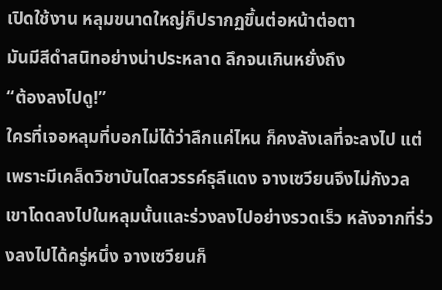เปิดใช้งาน หลุมขนาดใหญ่ก็ปรากฏขึ้นต่อหน้าต่อตา
มันมีสีดำสนิทอย่างน่าประหลาด ลึกจนเกินหยั่งถึง
“ต้องลงไปดู!”
ใครที่เจอหลุมที่บอกไม่ได้ว่าลึกแค่ไหน ก็คงลังเลที่จะลงไป แต่เพราะมีเคล็ดวิชาบันไดสวรรค์ธุลีแดง จางเซวียนจึงไม่กังวล
เขาโดดลงไปในหลุมนั้นและร่วงลงไปอย่างรวดเร็ว หลังจากที่ร่วงลงไปได้ครู่หนึ่ง จางเซวียนก็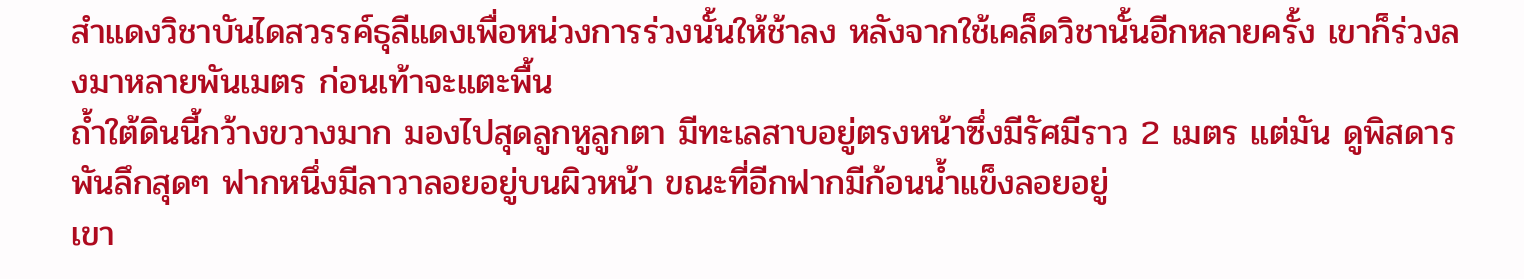สำแดงวิชาบันไดสวรรค์ธุลีแดงเพื่อหน่วงการร่วงนั้นให้ช้าลง หลังจากใช้เคล็ดวิชานั้นอีกหลายครั้ง เขาก็ร่วงลงมาหลายพันเมตร ก่อนเท้าจะแตะพื้น
ถ้ำใต้ดินนี้กว้างขวางมาก มองไปสุดลูกหูลูกตา มีทะเลสาบอยู่ตรงหน้าซึ่งมีรัศมีราว 2 เมตร แต่มัน ดูพิสดารพันลึกสุดๆ ฟากหนึ่งมีลาวาลอยอยู่บนผิวหน้า ขณะที่อีกฟากมีก้อนน้ำแข็งลอยอยู่
เขา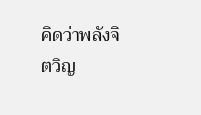คิดว่าพลังจิตวิญ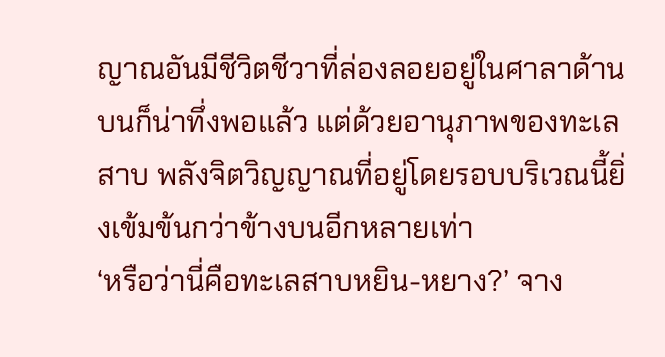ญาณอันมีชีวิตชีวาที่ล่องลอยอยู่ในศาลาด้านบนก็น่าทึ่งพอแล้ว แต่ด้วยอานุภาพของทะเลสาบ พลังจิตวิญญาณที่อยู่โดยรอบบริเวณนี้ยิ่งเข้มข้นกว่าข้างบนอีกหลายเท่า
‘หรือว่านี่คือทะเลสาบหยิน-หยาง?’ จาง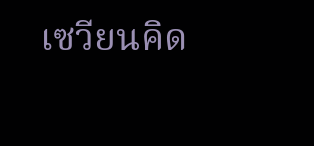เซวียนคิด